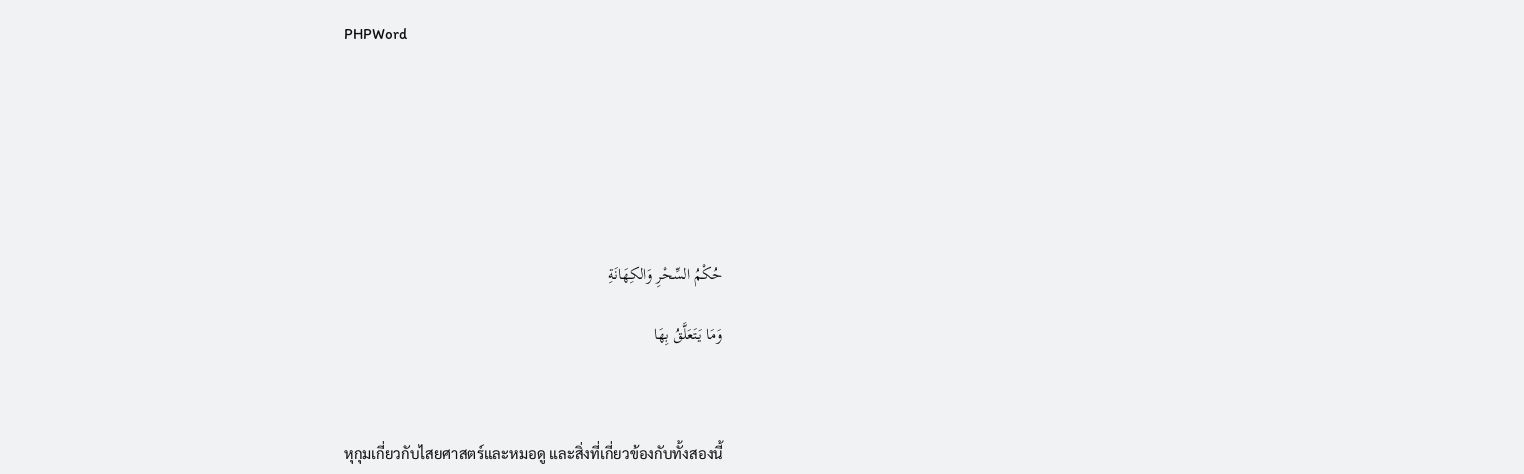PHPWord







حُكْمُ السِّحْرِ وَالكِهَانَةِ

وَمَا يَتَعَلَّقُ بِهَا



หุกุมเกี่ยวกับไสยศาสตร์และหมอดู และสิ่งที่เกี่ยวข้องกับทั้งสองนี้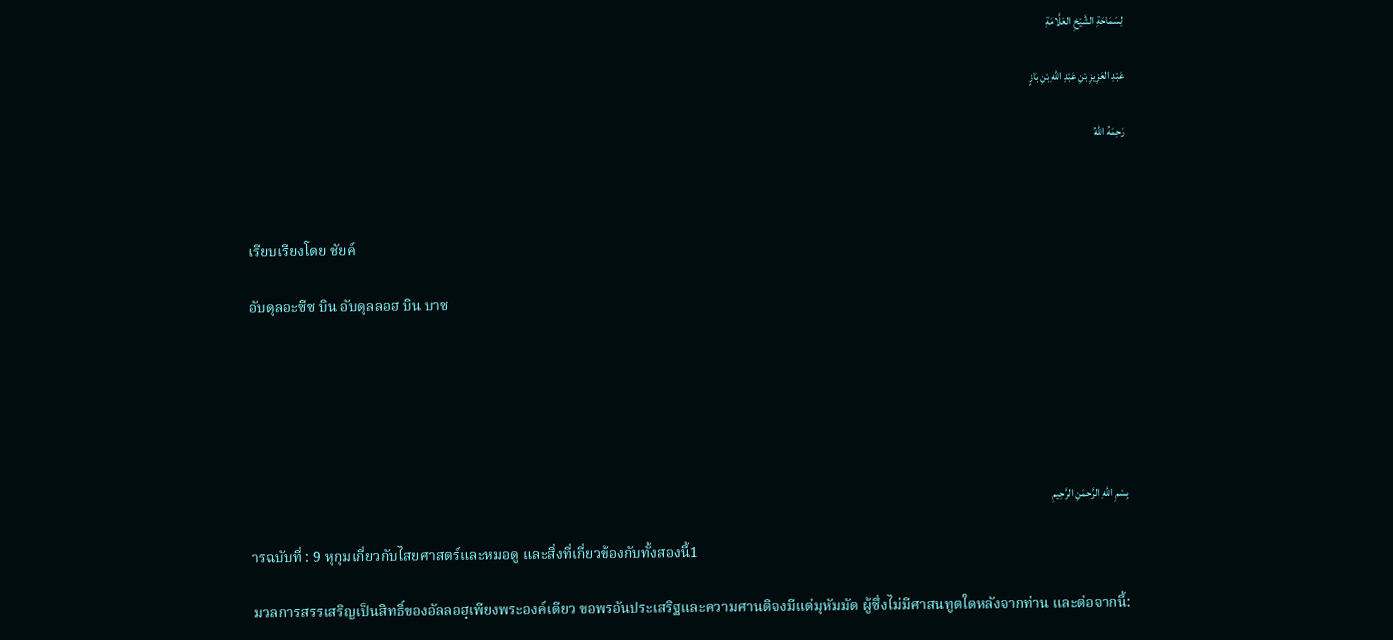لِسَمَاحَةِ الشَّيْخِ العَلَّامَةِ

عَبْدِ العَزِيزِ بْنِ عَبْدِ اللهِ بْنِ بَازٍ

رَحِمَهُ اللهُ



เรียบเรียงโดย ชัยค์

อับดุลอะซีซ บิน อับดุลลอฮ บิน บาซ






بِسْمِ اللهِ الرَّحمَنِ الرَّحِيمِ

ารฉบับที่ : 9 หุกุมเกี่ยวกับไสยศาสตร์และหมอดู และสิ่งที่เกี่ยวข้องกับทั้งสองนี้1

มวลการสรรเสริญเป็นสิทธิ์ของอัลลอฮฺเพียงพระองค์เดียว ขอพรอันประเสริฐและความศานติจงมีแด่มุหัมมัด ผู้ซึ่งไม่มีศาสนทูตใดหลังจากท่าน และต่อจากนี้: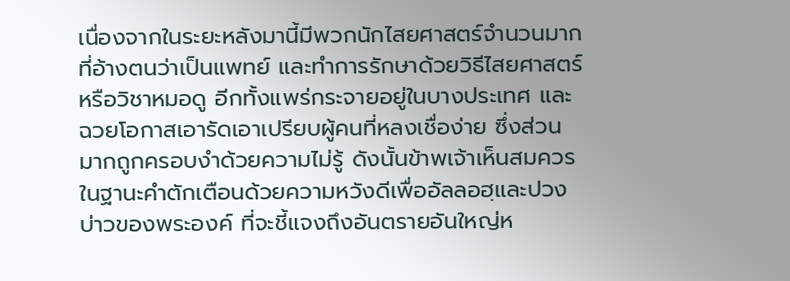เนื่องจากในระยะหลังมานี้มีพวกนักไสยศาสตร์จำนวนมากที่อ้างตนว่าเป็นแพทย์ และทำการรักษาด้วยวิธีไสยศาสตร์หรือวิชาหมอดู อีกทั้งแพร่กระจายอยู่ในบางประเทศ และฉวยโอกาสเอารัดเอาเปรียบผู้คนที่หลงเชื่อง่าย ซึ่งส่วนมากถูกครอบงำด้วยความไม่รู้ ดังนั้นข้าพเจ้าเห็นสมควร ในฐานะคำตักเตือนด้วยความหวังดีเพื่ออัลลอฮฺและปวงบ่าวของพระองค์ ที่จะชี้แจงถึงอันตรายอันใหญ่ห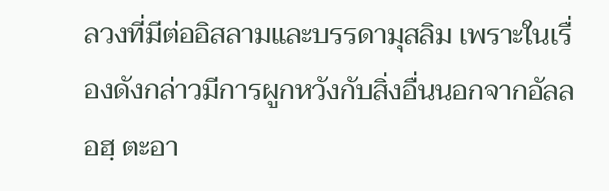ลวงที่มีต่ออิสลามและบรรดามุสลิม เพราะในเรื่องดังกล่าวมีการผูกหวังกับสิ่งอื่นนอกจากอัลลอฮฺ ตะอา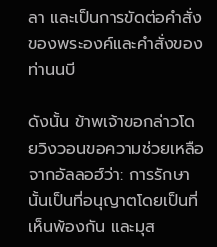ลา และเป็นการขัดต่อคำสั่งของพระองค์และคำสั่งของท่านนบี

ดังนั้น ข้าพเจ้าขอกล่าวโดยวิงวอนขอความช่วยเหลือจากอัลลอฮ์ว่า: การรักษานั้นเป็นที่อนุญาตโดยเป็นที่เห็นพ้องกัน และมุส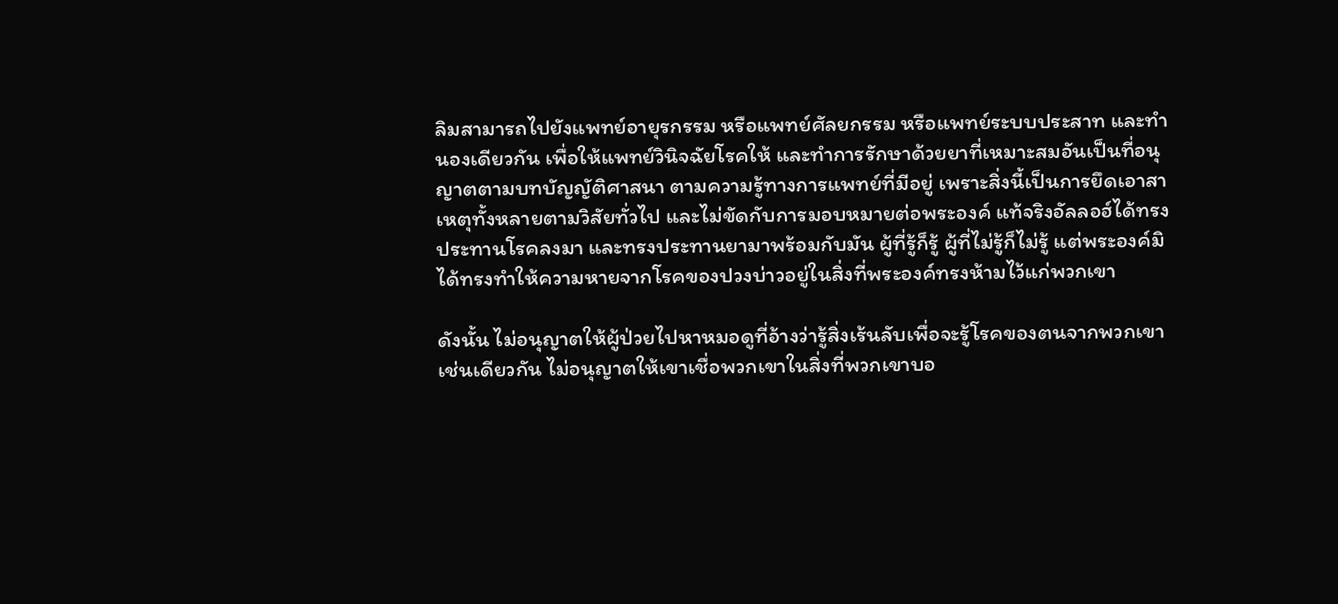ลิมสามารถไปยังแพทย์อายุรกรรม หรือแพทย์ศัลยกรรม หรือแพทย์ระบบประสาท และทำนองเดียวกัน เพื่อให้แพทย์วินิจฉัยโรคให้ และทำการรักษาด้วยยาที่เหมาะสมอันเป็นที่อนุญาตตามบทบัญญัติศาสนา ตามความรู้ทางการแพทย์ที่มีอยู่ เพราะสิ่งนี้เป็นการยึดเอาสาเหตุทั้งหลายตามวิสัยทั่วไป และไม่ขัดกับการมอบหมายต่อพระองค์ แท้จริงอัลลอฮ์ได้ทรงประทานโรคลงมา และทรงประทานยามาพร้อมกับมัน ผู้ที่รู้ก็รู้ ผู้ที่ไม่รู้ก็ไม่รู้ แต่พระองค์มิได้ทรงทำให้ความหายจากโรคของปวงบ่าวอยู่ในสิ่งที่พระองค์ทรงห้ามไว้แก่พวกเขา

ดังนั้น ไม่อนุญาตให้ผู้ป่วยไปหาหมอดูที่อ้างว่ารู้สิ่งเร้นลับเพื่อจะรู้โรคของตนจากพวกเขา เช่นเดียวกัน ไม่อนุญาตให้เขาเชื่อพวกเขาในสิ่งที่พวกเขาบอ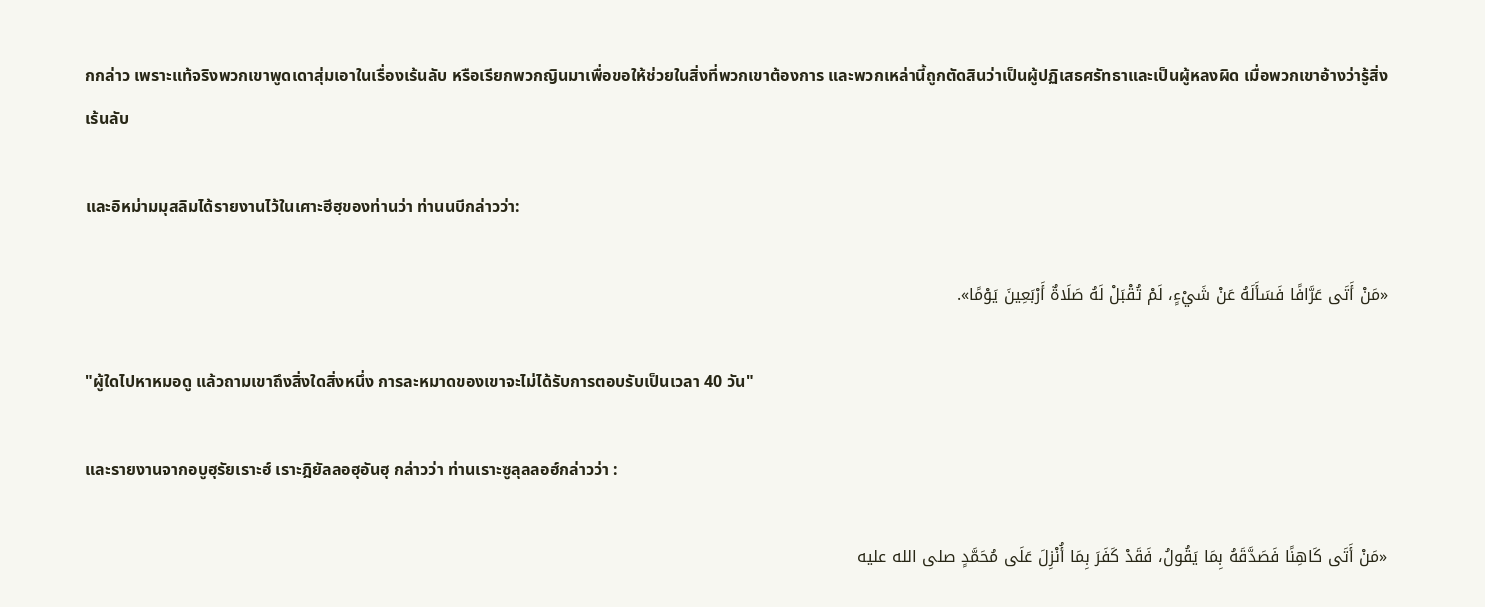กกล่าว เพราะแท้จริงพวกเขาพูดเดาสุ่มเอาในเรื่องเร้นลับ หรือเรียกพวกญินมาเพื่อขอให้ช่วยในสิ่งที่พวกเขาต้องการ และพวกเหล่านี้ถูกตัดสินว่าเป็นผู้ปฏิเสธศรัทธาและเป็นผู้หลงผิด เมื่อพวกเขาอ้างว่ารู้สิ่งเร้นลับ

และอิหม่ามมุสลิมได้รายงานไว้ในเศาะฮีฮฺของท่านว่า ท่านนบีกล่าวว่า:

«مَنْ أَتَى عَرَّافًا فَسَأَلَهُ عَنْ شَيْءٍ، لَمْ تُقْبَلْ لَهُ صَلَاةٌ أَرْبَعِينَ يَوْمًا».

"ผู้ใดไปหาหมอดู แล้วถามเขาถึงสิ่งใดสิ่งหนึ่ง การละหมาดของเขาจะไม่ได้รับการตอบรับเป็นเวลา 40 วัน"

และรายงานจากอบูฮุรัยเราะฮ์ เราะฎิยัลลอฮุอันฮุ กล่าวว่า ท่านเราะซูลุลลอฮ์กล่าวว่า :

«مَنْ أَتَى كَاهِنًا فَصَدَّقَهُ بِمَا يَقُولُ، فَقَدْ كَفَرَ بِمَا أُنْزِلَ عَلَى مُحَمَّدٍ صلى الله عليه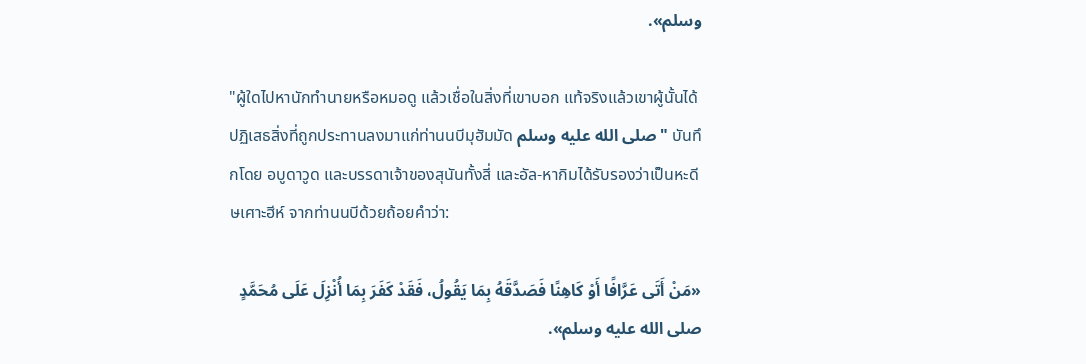وسلم».

"ผู้ใดไปหานักทำนายหรือหมอดู แล้วเชื่อในสิ่งที่เขาบอก แท้จริงแล้วเขาผู้นั้นได้ปฏิเสธสิ่งที่ถูกประทานลงมาแก่ท่านนบีมุฮัมมัด صلى الله عليه وسلم " บันทึกโดย อบูดาวูด และบรรดาเจ้าของสุนันทั้งสี่ และอัล-หากิมได้รับรองว่าเป็นหะดีษเศาะฮีห์ จากท่านนบีด้วยถ้อยคำว่า:

«مَنْ أَتَى عَرَّافًا أَوْ كَاهِنًا فَصَدَّقَهُ بِمَا يَقُولُ، فَقَدْ كَفَرَ بِمَا أُنْزِلَ عَلَى مُحَمَّدٍ صلى الله عليه وسلم».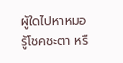ผู้ใดไปหาหมอรู้โชคชะตา หรื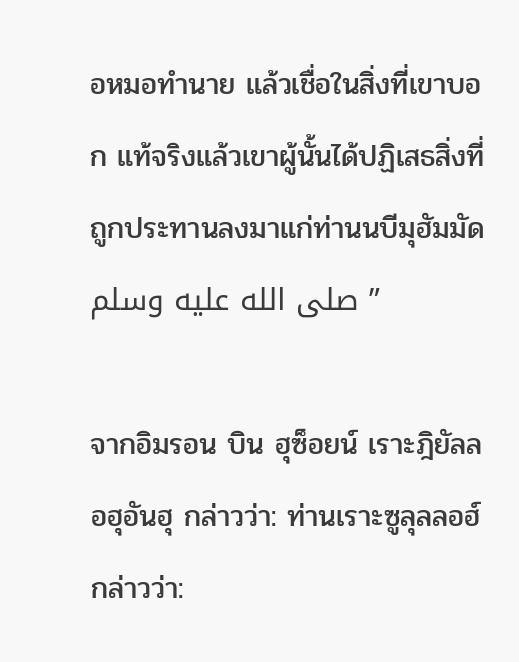อหมอทำนาย แล้วเชื่อในสิ่งที่เขาบอก แท้จริงแล้วเขาผู้นั้นได้ปฏิเสธสิ่งที่ถูกประทานลงมาแก่ท่านนบีมุฮัมมัด صلى الله عليه وسلم ”

จากอิมรอน บิน ฮุซ็อยน์ เราะฎิยัลลอฮุอันฮุ กล่าวว่า: ท่านเราะซูลุลลอฮ์กล่าวว่า: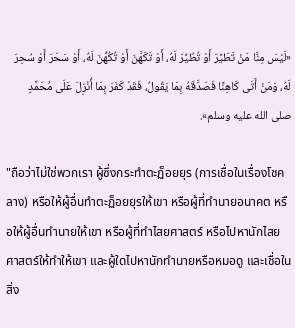«لَيْسَ مِنَّا مَنْ تَطَيَّرَ أَوْ تُطُيِّرَ لَهُ، أَوْ تَكَهَّنَ أَوْ تُكُهِّنَ لَهُ، أَوْ سَحَرَ أَوْ سُحِرَ لَهُ، وَمَنْ أَتَى كَاهِنًا فَصَدَّقَهُ بِمَا يَقُولُ، فَقَدْ كَفَرَ بِمَا أُنْزِلَ عَلَى مُحَمَّدٍ صلى الله عليه وسلم».

"ถือว่าไม่ใช่พวกเรา ผู้ซึ่งกระทำตะฏ็อยยุร (การเชื่อในเรื่องโชคลาง) หรือให้ผู้อื่นทำตะฏ็อยยุรให้เขา หรือผู้ที่ทำนายอนาคต หรือให้ผู้อื่นทำนายให้เขา หรือผู้ที่ทำไสยศาสตร์ หรือไปหานักไสยศาสตร์ให้ทำให้เขา และผู้ใดไปหานักทำนายหรือหมอดู และเชื่อในสิ่ง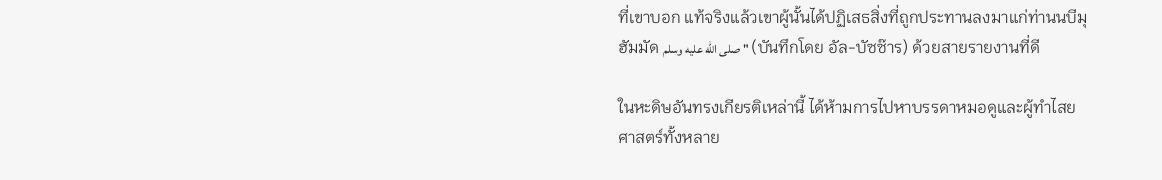ที่เขาบอก แท้จริงแล้วเขาผู้นั้นได้ปฏิเสธสิ่งที่ถูกประทานลงมาแก่ท่านนบีมุฮัมมัด صلى الله عليه وسلم " (บันทึกโดย อัล-บัซซ๊าร) ด้วยสายรายงานที่ดี

ในหะดิษอันทรงเกียรติเหล่านี้ ได้ห้ามการไปหาบรรดาหมอดูและผู้ทำไสยศาสตร์ทั้งหลาย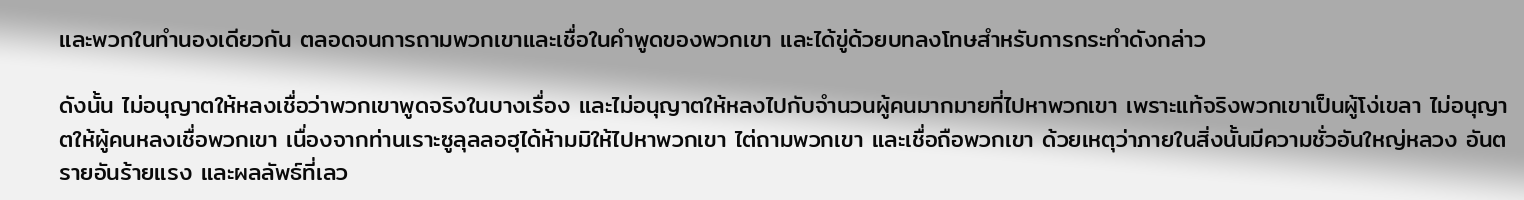และพวกในทำนองเดียวกัน ตลอดจนการถามพวกเขาและเชื่อในคำพูดของพวกเขา และได้ขู่ด้วยบทลงโทษสำหรับการกระทำดังกล่าว

ดังนั้น ไม่อนุญาตให้หลงเชื่อว่าพวกเขาพูดจริงในบางเรื่อง และไม่อนุญาตให้หลงไปกับจำนวนผู้คนมากมายที่ไปหาพวกเขา เพราะแท้จริงพวกเขาเป็นผู้โง่เขลา ไม่อนุญาตให้ผู้คนหลงเชื่อพวกเขา เนื่องจากท่านเราะซูลุลลอฮุได้ห้ามมิให้ไปหาพวกเขา ไต่ถามพวกเขา และเชื่อถือพวกเขา ด้วยเหตุว่าภายในสิ่งนั้นมีความชั่วอันใหญ่หลวง อันตรายอันร้ายแรง และผลลัพธ์ที่เลว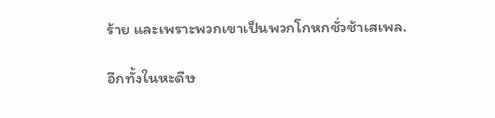ร้าย และเพราะพวกเขาเป็นพวกโกหกชั่วช้าเสเพล.

อีกทั้งในหะดีษ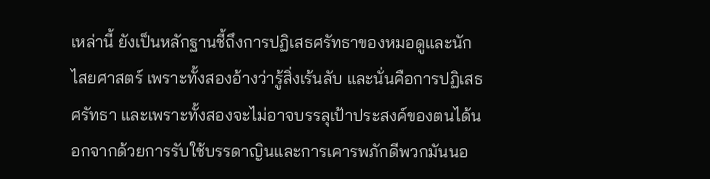เหล่านี้ ยังเป็นหลักฐานชี้ถึงการปฏิเสธศรัทธาของหมอดูและนักไสยศาสตร์ เพราะทั้งสองอ้างว่ารู้สิ่งเร้นลับ และนั่นคือการปฏิเสธศรัทธา และเพราะทั้งสองจะไม่อาจบรรลุเป้าประสงค์ของตนได้นอกจากด้วยการรับใช้บรรดาญินและการเคารพภักดีพวกมันนอ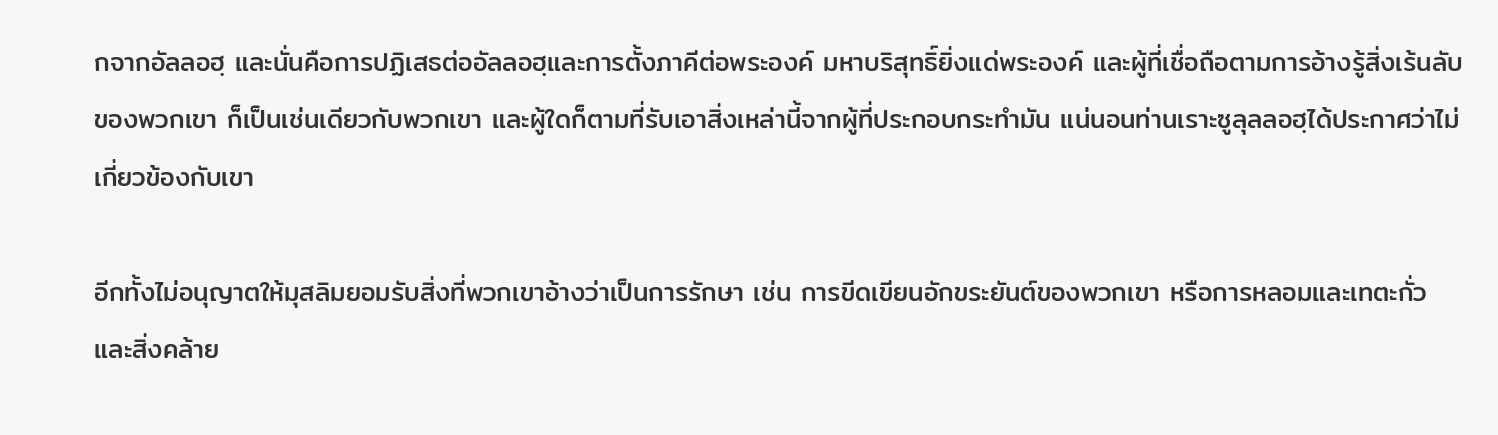กจากอัลลอฮฺ และนั่นคือการปฏิเสธต่ออัลลอฮฺและการตั้งภาคีต่อพระองค์ มหาบริสุทธิ์ยิ่งแด่พระองค์ และผู้ที่เชื่อถือตามการอ้างรู้สิ่งเร้นลับของพวกเขา ก็เป็นเช่นเดียวกับพวกเขา และผู้ใดก็ตามที่รับเอาสิ่งเหล่านี้จากผู้ที่ประกอบกระทำมัน แน่นอนท่านเราะซูลุลลอฮฺได้ประกาศว่าไม่เกี่ยวข้องกับเขา

อีกทั้งไม่อนุญาตให้มุสลิมยอมรับสิ่งที่พวกเขาอ้างว่าเป็นการรักษา เช่น การขีดเขียนอักขระยันต์ของพวกเขา หรือการหลอมและเทตะกั่ว และสิ่งคล้าย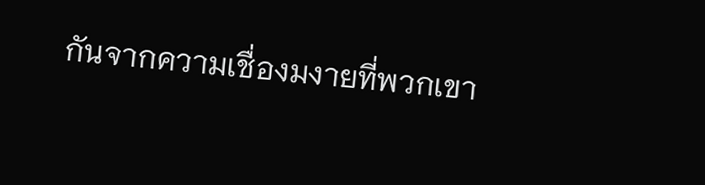กันจากความเชื่องมงายที่พวกเขา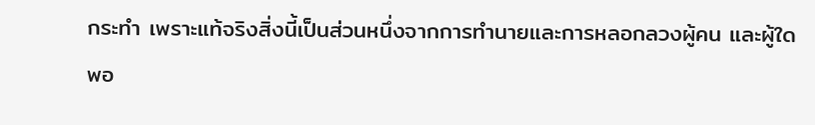กระทำ เพราะแท้จริงสิ่งนี้เป็นส่วนหนึ่งจากการทำนายและการหลอกลวงผู้คน และผู้ใดพอ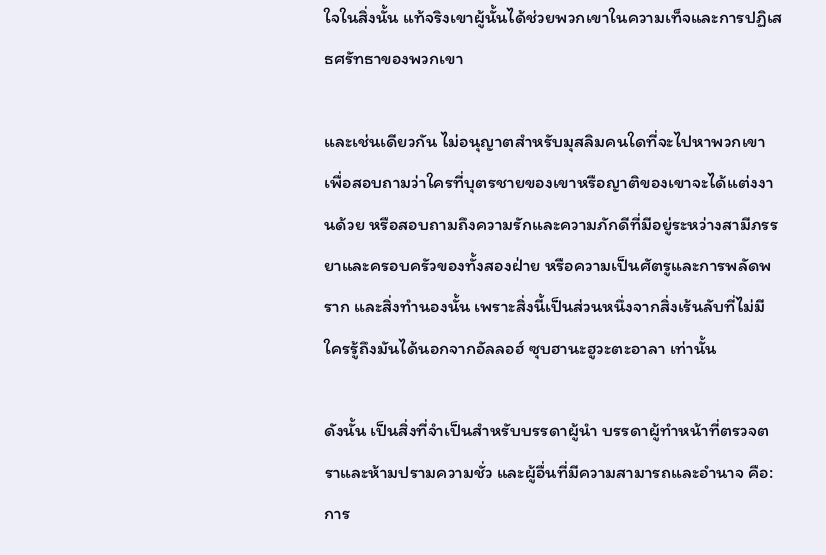ใจในสิ่งนั้น แท้จริงเขาผู้นั้นได้ช่วยพวกเขาในความเท็จและการปฏิเสธศรัทธาของพวกเขา

และเช่นเดียวกัน ไม่อนุญาตสำหรับมุสลิมคนใดที่จะไปหาพวกเขา เพื่อสอบถามว่าใครที่บุตรชายของเขาหรือญาติของเขาจะได้แต่งงานด้วย หรือสอบถามถึงความรักและความภักดีที่มีอยู่ระหว่างสามีภรรยาและครอบครัวของทั้งสองฝ่าย หรือความเป็นศัตรูและการพลัดพราก และสิ่งทำนองนั้น เพราะสิ่งนี้เป็นส่วนหนึ่งจากสิ่งเร้นลับที่ไม่มีใครรู้ถึงมันได้นอกจากอัลลอฮ์ ซุบฮานะฮูวะตะอาลา เท่านั้น

ดังนั้น เป็นสิ่งที่จำเป็นสำหรับบรรดาผู้นำ บรรดาผู้ทำหน้าที่ตรวจตราและห้ามปรามความชั่ว และผู้อื่นที่มีความสามารถและอำนาจ คือ: การ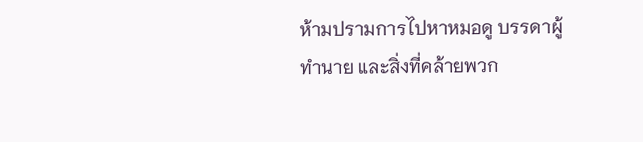ห้ามปรามการไปหาหมอดู บรรดาผู้ทำนาย และสิ่งที่คล้ายพวก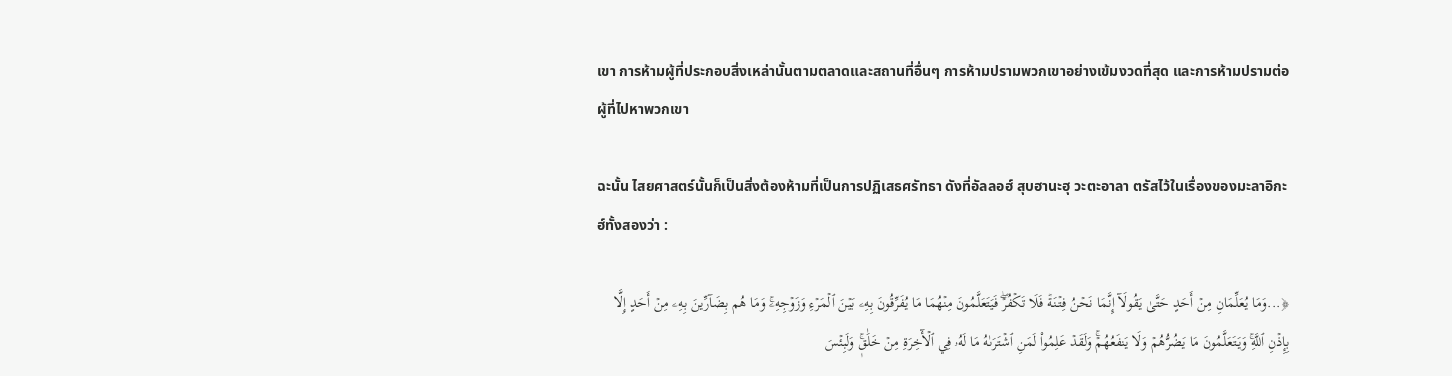เขา การห้ามผู้ที่ประกอบสิ่งเหล่านั้นตามตลาดและสถานที่อื่นๆ การห้ามปรามพวกเขาอย่างเข้มงวดที่สุด และการห้ามปรามต่อผู้ที่ไปหาพวกเขา

ฉะนั้น ไสยศาสตร์นั้นก็เป็นสิ่งต้องห้ามที่เป็นการปฏิเสธศรัทธา ดังที่อัลลอฮ์ สุบฮานะฮุ วะตะอาลา ตรัสไว้ในเรื่องของมะลาอิกะฮ์ทั้งสองว่า :

﴿...وَمَا يُعَلِّمَانِ مِنۡ أَحَدٍ حَتَّىٰ يَقُولَآ إِنَّمَا نَحۡنُ فِتۡنَةٞ فَلَا تَكۡفُرۡۖ فَيَتَعَلَّمُونَ مِنۡهُمَا مَا يُفَرِّقُونَ بِهِۦ بَيۡنَ ٱلۡمَرۡءِ وَزَوۡجِهِۦۚ وَمَا هُم بِضَآرِّينَ بِهِۦ مِنۡ أَحَدٍ إِلَّا بِإِذۡنِ ٱللَّهِۚ وَيَتَعَلَّمُونَ مَا يَضُرُّهُمۡ وَلَا يَنفَعُهُمۡۚ وَلَقَدۡ عَلِمُواْ لَمَنِ ٱشۡتَرَىٰهُ مَا لَهُۥ فِي ٱلۡأٓخِرَةِ مِنۡ خَلَٰقٖۚ وَلَبِئۡسَ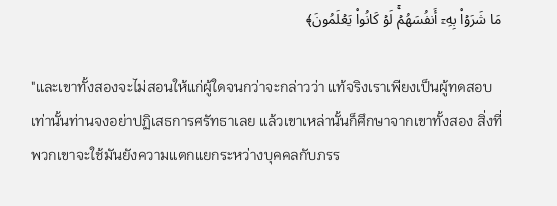مَا شَرَوۡاْ بِهِۦٓ أَنفُسَهُمۡۚ لَوۡ كَانُواْ يَعۡلَمُونَ﴾

"และเขาทั้งสองจะไม่สอนให้แก่ผู้ใดจนกว่าจะกล่าวว่า แท้จริงเราเพียงเป็นผู้ทดสอบเท่านั้นท่านจงอย่าปฏิเสธการศรัทธาเลย แล้วเขาเหล่านั้นก็ศึกษาจากเขาทั้งสอง สิ่งที่พวกเขาจะใช้มันยังความแตกแยกระหว่างบุคคลกับภรร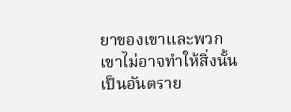ยาของเขาและพวกเขาไม่อาจทำให้สิ่งนั้นเป็นอันตราย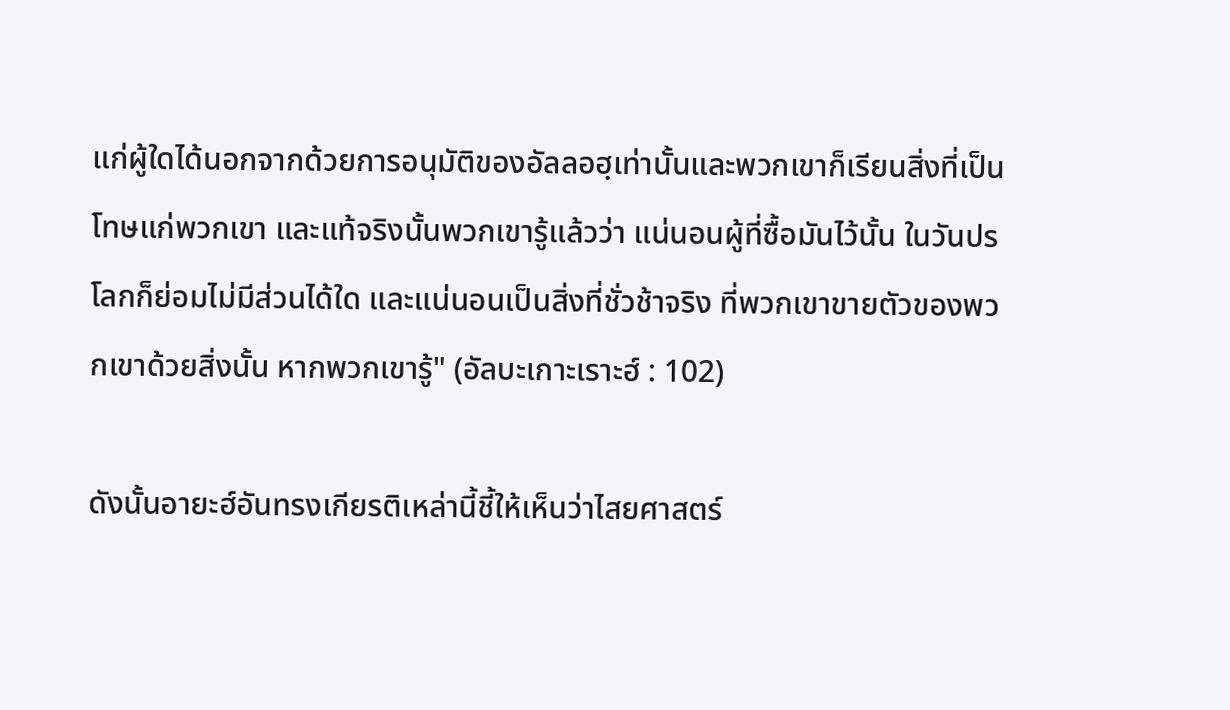แก่ผู้ใดได้นอกจากด้วยการอนุมัติของอัลลอฮฺเท่านั้นและพวกเขาก็เรียนสิ่งที่เป็นโทษแก่พวกเขา และแท้จริงนั้นพวกเขารู้แล้วว่า แน่นอนผู้ที่ซื้อมันไว้นั้น ในวันปรโลกก็ย่อมไม่มีส่วนได้ใด และแน่นอนเป็นสิ่งที่ชั่วช้าจริง ที่พวกเขาขายตัวของพวกเขาด้วยสิ่งนั้น หากพวกเขารู้" (อัลบะเกาะเราะฮ์ : 102)

ดังนั้นอายะฮ์อันทรงเกียรติเหล่านี้ชี้ให้เห็นว่าไสยศาสตร์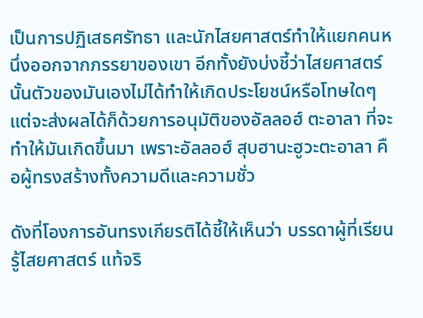เป็นการปฏิเสธศรัทธา และนักไสยศาสตร์ทำให้แยกคนหนึ่งออกจากภรรยาของเขา อีกทั้งยังบ่งชี้ว่าไสยศาสตร์นั้นตัวของมันเองไม่ได้ทำให้เกิดประโยชน์หรือโทษใดๆ แต่จะส่งผลได้ก็ด้วยการอนุมัติของอัลลอฮ์ ตะอาลา ที่จะทำให้มันเกิดขึ้นมา เพราะอัลลอฮ์ สุบฮานะฮูวะตะอาลา คือผู้ทรงสร้างทั้งความดีและความชั่ว

ดังที่โองการอันทรงเกียรติได้ชี้ให้เห็นว่า บรรดาผู้ที่เรียนรู้ไสยศาสตร์ แท้จริ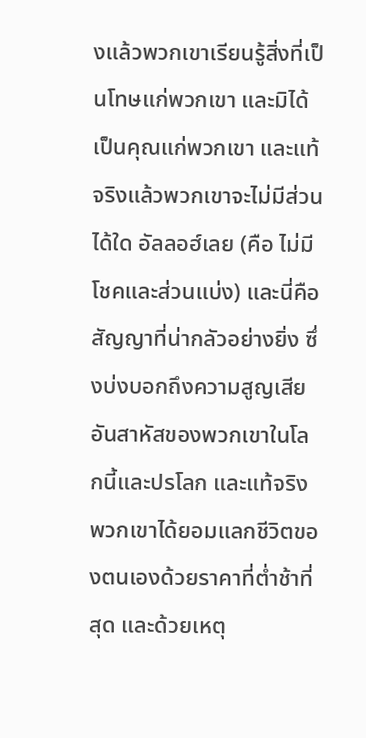งแล้วพวกเขาเรียนรู้สิ่งที่เป็นโทษแก่พวกเขา และมิได้เป็นคุณแก่พวกเขา และแท้จริงแล้วพวกเขาจะไม่มีส่วนได้ใด อัลลอฮ์เลย (คือ ไม่มีโชคและส่วนแบ่ง) และนี่คือสัญญาที่น่ากลัวอย่างยิ่ง ซึ่งบ่งบอกถึงความสูญเสียอันสาหัสของพวกเขาในโลกนี้และปรโลก และแท้จริงพวกเขาได้ยอมแลกชีวิตของตนเองด้วยราคาที่ต่ำช้าที่สุด และด้วยเหตุ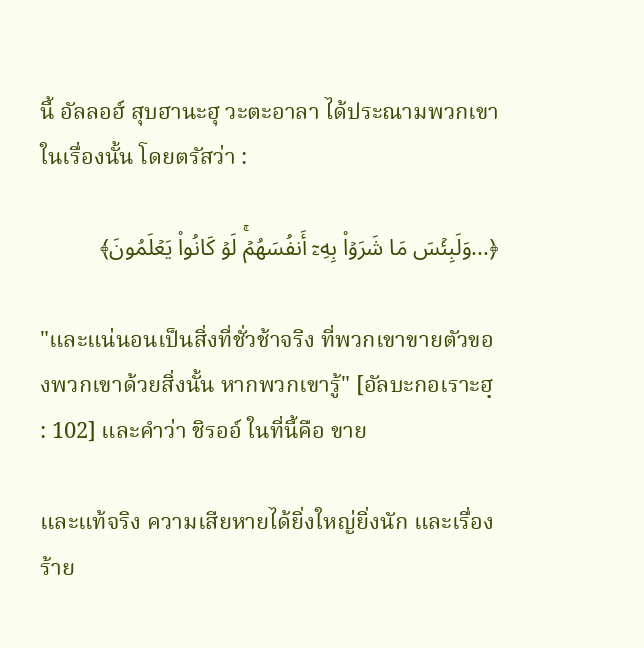นี้ อัลลอฮ์ สุบฮานะฮุ วะตะอาลา ได้ประณามพวกเขาในเรื่องนั้น โดยตรัสว่า :

﴿...وَلَبِئۡسَ مَا شَرَوۡاْ بِهِۦٓ أَنفُسَهُمۡۚ لَوۡ كَانُواْ يَعۡلَمُونَ﴾

"และแน่นอนเป็นสิ่งที่ชั่วช้าจริง ที่พวกเขาขายตัวของพวกเขาด้วยสิ่งนั้น หากพวกเขารู้" [อัลบะกอเราะฮฺ : 102] และคำว่า ชิรออ์ ในที่นี้คือ ขาย

และแท้จริง ความเสียหายได้ยิ่งใหญ่ยิ่งนัก และเรื่องร้าย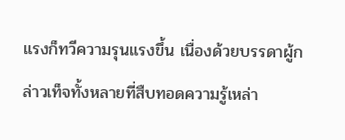แรงก็ทวีความรุนแรงขึ้น เนื่องด้วยบรรดาผู้กล่าวเท็จทั้งหลายที่สืบทอดความรู้เหล่า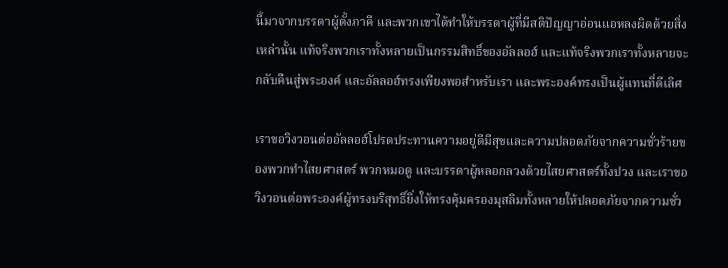นี้มาจากบรรดาผู้ตั้งภาคี และพวกเขาได้ทำให้บรรดาผู้ที่มีสติปัญญาอ่อนแอหลงผิดด้วยสิ่งเหล่านั้น แท้จริงพวกเราทั้งหลายเป็นกรรมสิทธิ์ของอัลลอฮ์ และแท้จริงพวกเราทั้งหลายจะกลับคืนสู่พระองค์ และอัลลอฮ์ทรงเพียงพอสำหรับเรา และพระองค์ทรงเป็นผู้แทนที่ดีเลิศ

เราขอวิงวอนต่ออัลลอฮ์โปรดประทานความอยู่ดีมีสุขและความปลอดภัยจากความชั่วร้ายของพวกทำไสยศาสตร์ พวกหมอดู และบรรดาผู้หลอกลวงด้วยไสยศาสตร์ทั้งปวง และเราขอวิงวอนต่อพระองค์ผู้ทรงบริสุทธิ์ยิ่งให้ทรงคุ้มครองมุสลิมทั้งหลายให้ปลอดภัยจากความชั่ว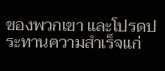ของพวกเขา และโปรดประทานความสำเร็จแก่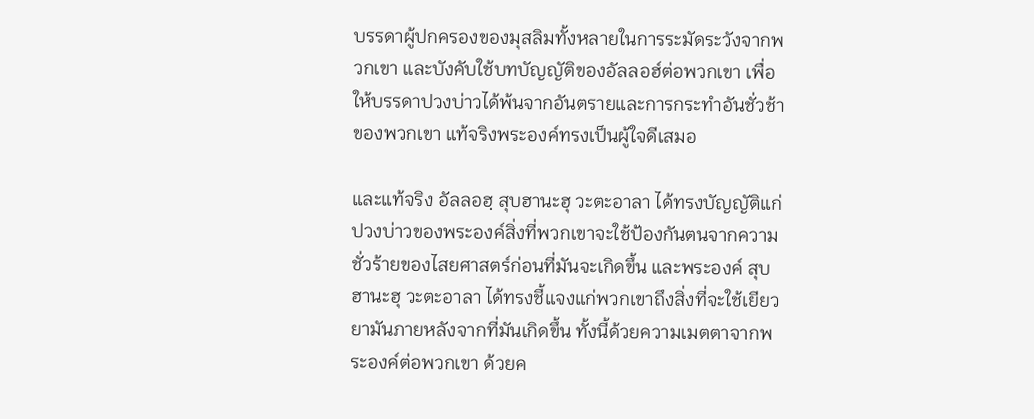บรรดาผู้ปกครองของมุสลิมทั้งหลายในการระมัดระวังจากพวกเขา และบังคับใช้บทบัญญัติของอัลลอฮ์ต่อพวกเขา เพื่อให้บรรดาปวงบ่าวได้พ้นจากอันตรายและการกระทำอันชั่วช้าของพวกเขา แท้จริงพระองค์ทรงเป็นผู้ใจดีเสมอ

และแท้จริง อัลลอฮฺ สุบฮานะฮุ วะตะอาลา ได้ทรงบัญญัติแก่ปวงบ่าวของพระองค์สิ่งที่พวกเขาจะใช้ป้องกันตนจากความชั่วร้ายของไสยศาสตร์ก่อนที่มันจะเกิดขึ้น และพระองค์ สุบฮานะฮุ วะตะอาลา ได้ทรงชี้แจงแก่พวกเขาถึงสิ่งที่จะใช้เยียวยามันภายหลังจากที่มันเกิดขึ้น ทั้งนี้ด้วยความเมตตาจากพระองค์ต่อพวกเขา ด้วยค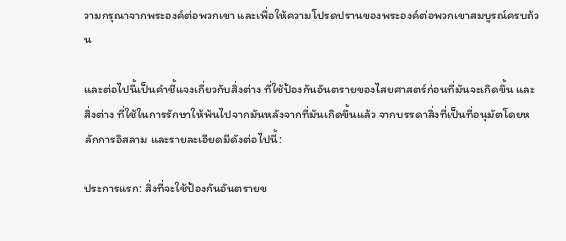วามกรุณาจากพระองค์ต่อพวกเขา และเพื่อให้ความโปรดปรานของพระองค์ต่อพวกเขาสมบูรณ์ครบถ้วน

และต่อไปนี้เป็นคำชี้แจงเกี่ยวกับสิ่งต่าง ที่ใช้ป้องกันอันตรายของไสยศาสตร์ก่อนที่มันจะเกิดขึ้น และสิ่งต่าง ที่ใช้ในการรักษาให้พ้นไปจากมันหลังจากที่มันเกิดขึ้นแล้ว จากบรรดาสิ่งที่เป็นที่อนุมัตโดยหลักการอิสลาม และรายละเอียดมีดังต่อไปนี้:

ประการแรก: สิ่งที่จะใช้ป้องกันอันตรายข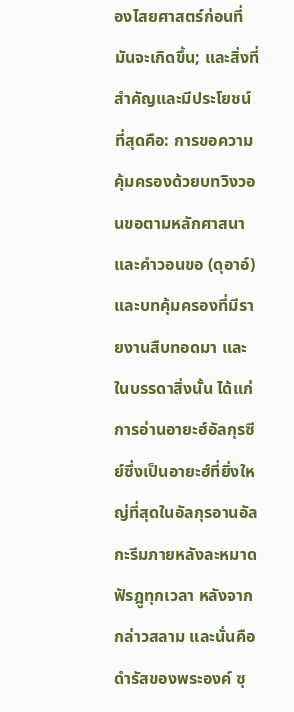องไสยศาสตร์ก่อนที่มันจะเกิดขึ้น; และสิ่งที่สำคัญและมีประโยชน์ที่สุดคือ: การขอความคุ้มครองด้วยบทวิงวอนขอตามหลักศาสนา และคำวอนขอ (ดุอาอ์) และบทคุ้มครองที่มีรายงานสืบทอดมา และในบรรดาสิ่งนั้น ได้แก่ การอ่านอายะฮ์อัลกุรซีย์ซึ่งเป็นอายะฮ์ที่ยิ่งใหญ่ที่สุดในอัลกุรอานอัลกะรีมภายหลังละหมาดฟัรฎูทุกเวลา หลังจากกล่าวสลาม และนั่นคือดำรัสของพระองค์ ซุ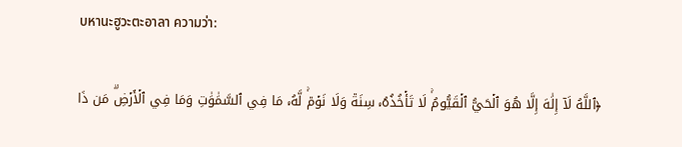บหานะฮูวะตะอาลา ความว่า:

﴿ٱللَّهُ لَآ إِلَٰهَ إِلَّا هُوَ ٱلۡحَيُّ ٱلۡقَيُّومُۚ لَا تَأۡخُذُهُۥ سِنَةٞ وَلَا نَوۡمٞۚ لَّهُۥ مَا فِي ٱلسَّمَٰوَٰتِ وَمَا فِي ٱلۡأَرۡضِۗ مَن ذَا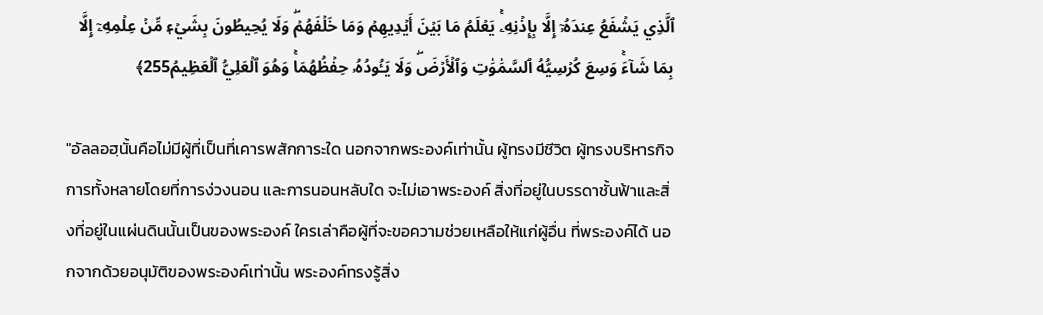ٱلَّذِي يَشۡفَعُ عِندَهُۥٓ إِلَّا بِإِذۡنِهِۦۚ يَعۡلَمُ مَا بَيۡنَ أَيۡدِيهِمۡ وَمَا خَلۡفَهُمۡۖ وَلَا يُحِيطُونَ بِشَيۡءٖ مِّنۡ عِلۡمِهِۦٓ إِلَّا بِمَا شَآءَۚ وَسِعَ كُرۡسِيُّهُ ٱلسَّمَٰوَٰتِ وَٱلۡأَرۡضَۖ وَلَا يَـُٔودُهُۥ حِفۡظُهُمَاۚ وَهُوَ ٱلۡعَلِيُّ ٱلۡعَظِيمُ255﴾

"อัลลอฮฺนั้นคือไม่มีผู้ที่เป็นที่เคารพสักการะใด นอกจากพระองค์เท่านั้น ผู้ทรงมีชีวิต ผู้ทรงบริหารกิจการทั้งหลายโดยที่การง่วงนอน และการนอนหลับใด จะไม่เอาพระองค์ สิ่งที่อยู่ในบรรดาชั้นฟ้าและสิ่งที่อยู่ในแผ่นดินนั้นเป็นของพระองค์ ใครเล่าคือผู้ที่จะขอความช่วยเหลือให้แก่ผู้อื่น ที่พระองค์ได้ นอกจากด้วยอนุมัติของพระองค์เท่านั้น พระองค์ทรงรู้สิ่ง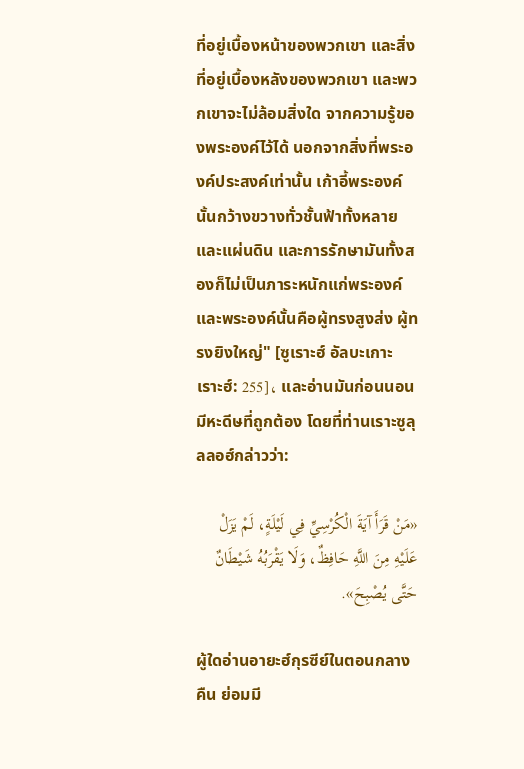ที่อยู่เบื้องหน้าของพวกเขา และสิ่งที่อยู่เบื้องหลังของพวกเขา และพวกเขาจะไม่ล้อมสิ่งใด จากความรู้ของพระองค์ไว้ได้ นอกจากสิ่งที่พระองค์ประสงค์เท่านั้น เก้าอี้พระองค์นั้นกว้างขวางทั่วชั้นฟ้าทั้งหลายและแผ่นดิน และการรักษามันทั้งสองก็ไม่เป็นภาระหนักแก่พระองค์ และพระองค์นั้นคือผู้ทรงสูงส่ง ผู้ทรงยิงใหญ่" [ซูเราะฮ์ อัลบะเกาะเราะฮ์: 255]، และอ่านมันก่อนนอน มีหะดีษที่ถูกต้อง โดยที่ท่านเราะซูลุลลอฮ์กล่าวว่า:

«مَنْ قَرَأَ آيَةَ الْكُرْسِيِّ فِي لَيْلَةٍ، لَمْ يَزَلْ عَلَيْهِ مِنَ اللَّهِ حَافِظٌ، وَلَا يَقْرَبُهُ شَيْطَانٌ حَتَّى يُصْبِحَ».

ผู้ใดอ่านอายะฮ์กุรซีย์ในตอนกลางคืน ย่อมมี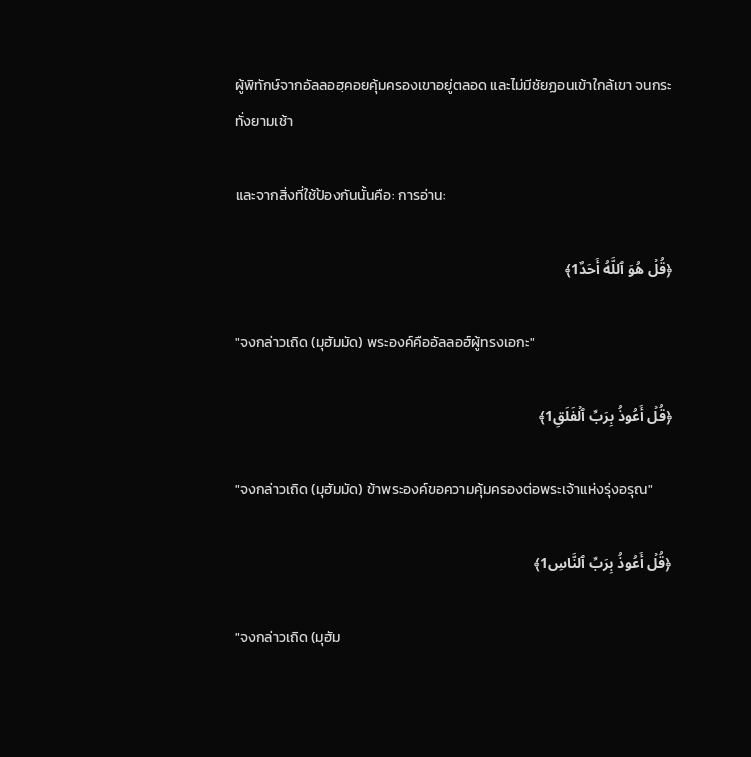ผู้พิทักษ์จากอัลลอฮฺคอยคุ้มครองเขาอยู่ตลอด และไม่มีชัยฏอนเข้าใกล้เขา จนกระทั่งยามเช้า

และจากสิ่งที่ใช้ป้องกันนั้นคือ: การอ่าน:

﴿قُلۡ هُوَ ٱللَّهُ أَحَدٌ1﴾

"จงกล่าวเถิด (มุฮัมมัด) พระองค์คืออัลลอฮ์ผู้ทรงเอกะ"

﴿قُلۡ أَعُوذُ بِرَبِّ ٱلۡفَلَقِ1﴾

"จงกล่าวเถิด (มุฮัมมัด) ข้าพระองค์ขอความคุ้มครองต่อพระเจ้าแห่งรุ่งอรุณ"

﴿قُلۡ أَعُوذُ بِرَبِّ ٱلنَّاسِ1﴾

"จงกล่าวเถิด (มุฮัม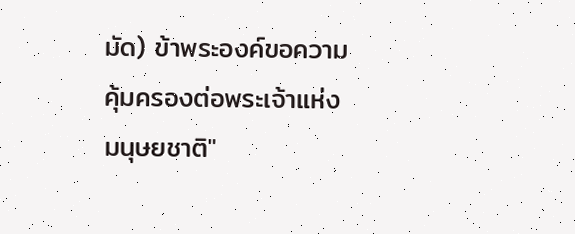มัด) ข้าพระองค์ขอความคุ้มครองต่อพระเจ้าแห่งมนุษยชาติ"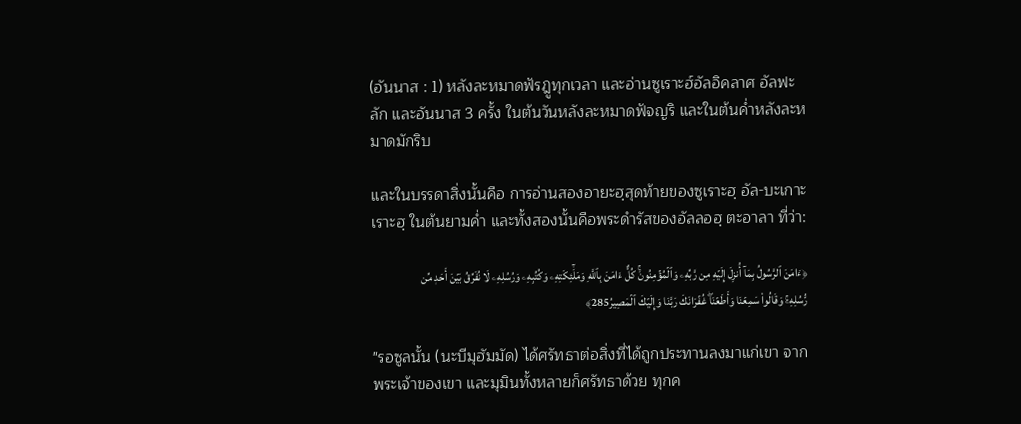(อันนาส : 1) หลังละหมาดฟัรฎูทุกเวลา และอ่านซูเราะฮ์อัลอิคลาศ อัลฟะลัก และอันนาส 3 ครั้ง ในต้นวันหลังละหมาดฟัจญริ และในต้นค่ำหลังละหมาดมักริบ

และในบรรดาสิ่งนั้นคือ การอ่านสองอายะฮฺสุดท้ายของซูเราะฮฺ อัล-บะเกาะเราะฮฺ ในต้นยามค่ำ และทั้งสองนั้นคือพระดำรัสของอัลลอฮฺ ตะอาลา ที่ว่า:

﴿ءَامَنَ ٱلرَّسُولُ بِمَآ أُنزِلَ إِلَيۡهِ مِن رَّبِّهِۦ وَٱلۡمُؤۡمِنُونَۚ كُلٌّ ءَامَنَ بِٱللَّهِ وَمَلَٰٓئِكَتِهِۦ وَكُتُبِهِۦ وَرُسُلِهِۦ لَا نُفَرِّقُ بَيۡنَ أَحَدٖ مِّن رُّسُلِهِۦۚ وَقَالُواْ سَمِعۡنَا وَأَطَعۡنَاۖ غُفۡرَانَكَ رَبَّنَا وَإِلَيۡكَ ٱلۡمَصِيرُ285﴾

"รอซูลนั้น (นะบีมุฮัมมัด) ได้ศรัทธาต่อสิ่งที่ได้ถูกประทานลงมาแก่เขา จากพระเจ้าของเขา และมุมินทั้งหลายก็ศรัทธาด้วย ทุกค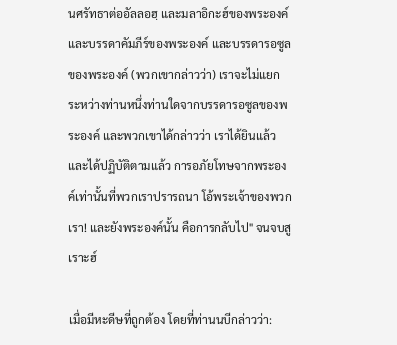นศรัทธาต่ออัลลอฮฺ และมลาอิกะฮ์ของพระองค์ และบรรดาคัมภีร์ของพระองค์ และบรรดารอซูลของพระองค์ (พวกเขากล่าวว่า) เราจะไม่แยกระหว่างท่านหนึ่งท่านใดจากบรรดารอซูลของพระองค์ และพวกเขาได้กล่าวว่า เราได้ยินแล้ว และได้ปฏิบัติตามแล้ว การอภัยโทษจากพระองค์เท่านั้นที่พวกเราปรารถนา โอ้พระเจ้าของพวกเรา! และยังพระองค์นั้น คือการกลับไป" จนจบสูเราะฮ์

เมื่อมีหะดีษที่ถูกต้อง โดยที่ท่านนบีกล่าวว่า: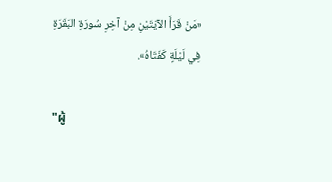«مَنْ قَرَأَ الآيَتَيْنِ مِنْ آخِرِ سُورَةِ البَقَرَةِ فِي لَيْلَةٍ كَفَتَاهُ».

"ผู้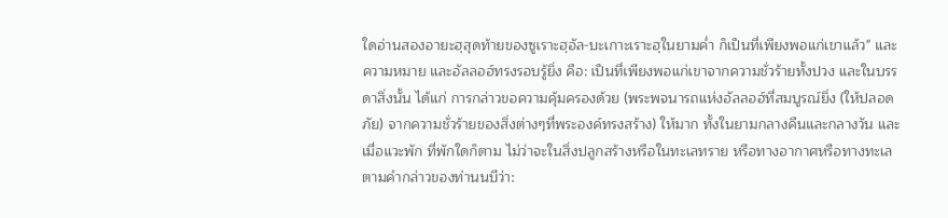ใดอ่านสองอายะฮฺสุดท้ายของซูเราะฮฺอัล-บะเกาะเราะฮฺในยามค่ำ ก็เป็นที่เพียงพอแก่เขาแล้ว" และความหมาย และอัลลอฮ์ทรงรอบรู้ยิ่ง คือ: เป็นที่เพียงพอแก่เขาจากความชั่วร้ายทั้งปวง และในบรรดาสิ่งนั้น ได้แก่ การกล่าวขอความคุ้มครองด้วย (พระพจนารถแห่งอัลลอฮ์ที่สมบูรณ์ยิ่ง (ให้ปลอดภัย) จากความชั่วร้ายของสิ่งต่างๆที่พระองค์ทรงสร้าง) ให้มาก ทั้งในยามกลางคืนและกลางวัน และเมื่อแวะพัก ที่พักใดก็ตาม ไม่ว่าจะในสิ่งปลูกสร้างหรือในทะเลทราย หรือทางอากาศหรือทางทะเล ตามคำกล่าวของท่านนบีว่า: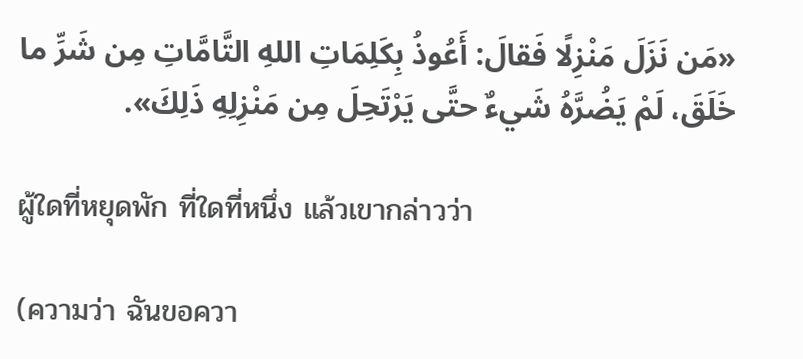«مَن نَزَلَ مَنْزِلًا فَقالَ: أَعُوذُ بِكَلِمَاتِ اللهِ التَّامَّاتِ مِن شَرِّ ما خَلَقَ، لَمْ يَضُرَّهُ شَيءٌ حتَّى يَرْتَحِلَ مِن مَنْزِلِهِ ذَلِكَ».

ผู้ใดที่หยุดพัก ที่ใดที่หนึ่ง แล้วเขากล่าวว่า

(ความว่า ฉันขอควา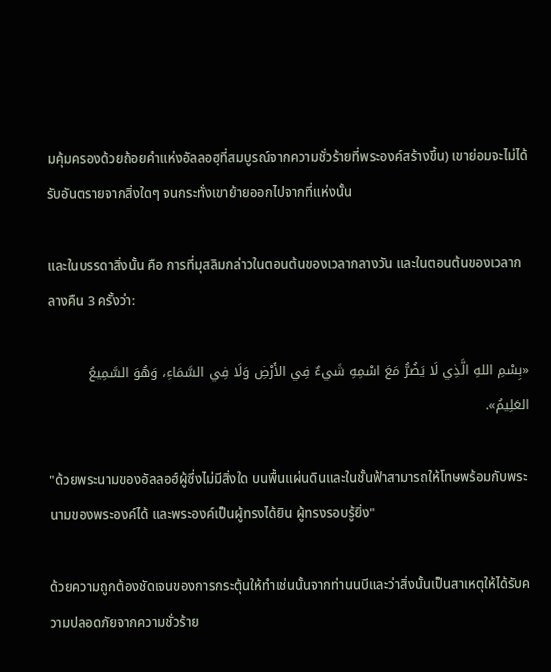มคุ้มครองด้วยถ้อยคำแห่งอัลลอฮฺที่สมบูรณ์จากความชั่วร้ายที่พระองค์สร้างขึ้น) เขาย่อมจะไม่ได้รับอันตรายจากสิ่งใดๆ จนกระทั่งเขาย้ายออกไปจากที่แห่งนั้น

และในบรรดาสิ่งนั้น คือ การที่มุสลิมกล่าวในตอนต้นของเวลากลางวัน และในตอนต้นของเวลากลางคืน 3 ครั้งว่า:

«بِسْمِ اللهِ الَّذِي لَا يَضُرُّ مَعَ اسْمِهِ شَيءٌ فِي الأَرْضِ وَلَا فِي السَّمَاءِ، وَهُوَ السَّمِيعُ العَلِيمُ».

"ด้วยพระนามของอัลลอฮ์ผู้ซึ่งไม่มีสิ่งใด บนพื้นแผ่นดินและในชั้นฟ้าสามารถให้โทษพร้อมกับพระนามของพระองค์ได้ และพระองค์เป็นผู้ทรงได้ยิน ผู้ทรงรอบรู้ยิ่ง"

ด้วยความถูกต้องชัดเจนของการกระตุ้นให้ทำเช่นนั้นจากท่านนบีและว่าสิ่งนั้นเป็นสาเหตุให้ได้รับความปลอดภัยจากความชั่วร้าย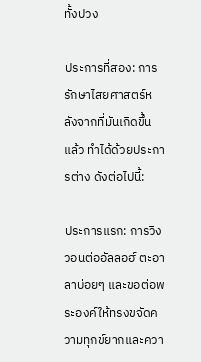ทั้งปวง

ประการที่สอง: การรักษาไสยศาสตร์หลังจากที่มันเกิดขึ้นแล้ว ทำได้ด้วยประการต่าง ดังต่อไปนี้:

ประการแรก: การวิงวอนต่ออัลลอฮ์ ตะอาลาบ่อยๆ และขอต่อพระองค์ให้ทรงขจัดความทุกข์ยากและควา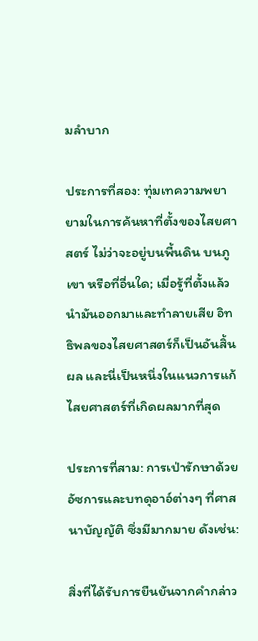มลำบาก

ประการที่สอง: ทุ่มเทความพยายามในการค้นหาที่ตั้งของไสยศาสตร์ ไม่ว่าจะอยู่บนพื้นดิน บนภูเขา หรือที่อื่นใด; เมื่อรู้ที่ตั้งแล้ว นำมันออกมาและทำลายเสีย อิทธิพลของไสยศาสตร์ก็เป็นอันสิ้นผล และนี่เป็นหนึ่งในแนวการแก้ไสยศาสตร์ที่เกิดผลมากที่สุด

ประการที่สาม: การเป่ารักษาด้วยอัซการและบทดุอาอ์ต่างๆ ที่ศาสนาบัญญัติ ซึ่งมีมากมาย ดังเช่น:

สิ่งที่ได้รับการยืนยันจากคำกล่าว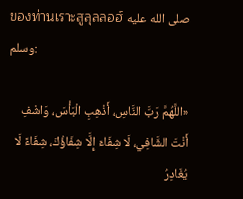ของท่านเราะสูลุลลอฮ์ صلى الله عليه وسلم:

«اللَّهُمَّ رَبَّ النَّاسِ، أَذْهِبِ الْبَأْسَ، وَاشْفِ أَنْتَ الشَّافِي، لَا شِفَاءَ إِلَّا شِفَاؤُكَ، شِفَاءً لَا يُغَادِرُ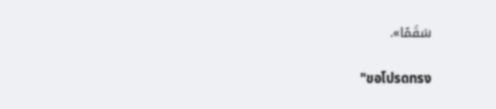سَقَمًا».

"ขอโปรดทรง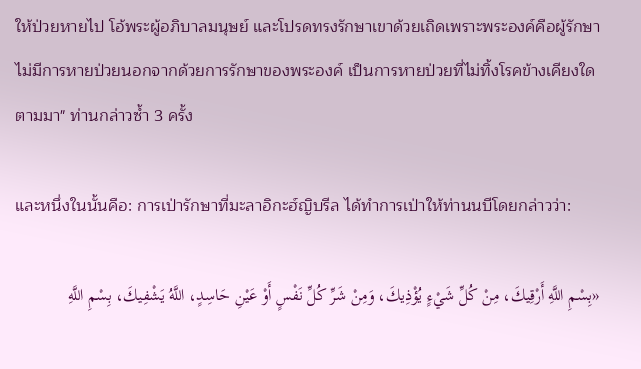ให้ป่วยหายไป โอ้พระผู้อภิบาลมนุษย์ และโปรดทรงรักษาเขาด้วยเถิดเพราะพระองค์คือผู้รักษา ไม่มีการหายป่วยนอกจากด้วยการรักษาของพระองค์ เป็นการหายป่วยที่ไม่ทิ้งโรคข้างเคียงใด ตามมา" ท่านกล่าวซ้ำ 3 ครั้ง

และหนึ่งในนั้นคือ: การเป่ารักษาที่มะลาอิกะฮ์ญิบรีล ได้ทำการเป่าให้ท่านนบีโดยกล่าวว่า:

«بِسْمِ اللَّهِ أَرْقِيكَ، مِنْ كُلِّ شَيْءٍ يُؤْذِيكَ، وَمِنْ شَرِّ كُلِّ نَفْسٍ أَوْ عَيْنِ حَاسِدٍ، اللَّهُ يَشْفِيكَ، بِسْمِ اللَّهِ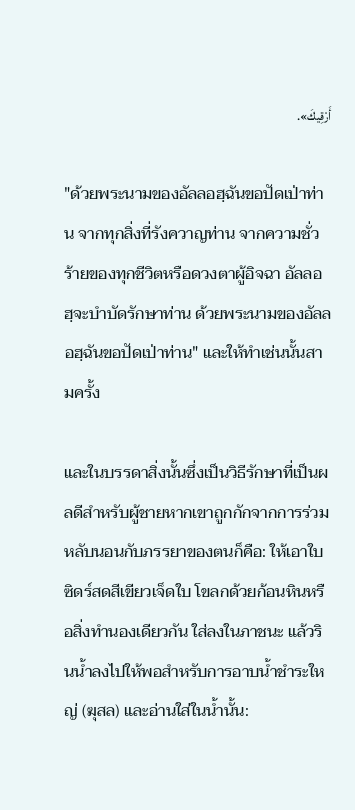أَرْقِيكَ».

"ด้วยพระนามของอัลลอฮฺฉันขอปัดเป่าท่าน จากทุกสิ่งที่รังควาญท่าน จากความชั่วร้ายของทุกชีวิตหรือดวงตาผู้อิจฉา อัลลอฮฺจะบำบัดรักษาท่าน ด้วยพระนามของอัลลอฮฺฉันขอปัดเป่าท่าน" และให้ทำเช่นนั้นสามครั้ง

และในบรรดาสิ่งนั้นซึ่งเป็นวิธีรักษาที่เป็นผลดีสำหรับผู้ชายหากเขาถูกกักจากการร่วมหลับนอนกับภรรยาของตนก็คือ: ให้เอาใบซิดร์สดสีเขียวเจ็ดใบ โขลกด้วยก้อนหินหรือสิ่งทำนองเดียวกัน ใส่ลงในภาชนะ แล้วรินน้ำลงไปให้พอสำหรับการอาบน้ำชำระใหญ่ (ฆุสล) และอ่านใส่ในน้ำนั้น: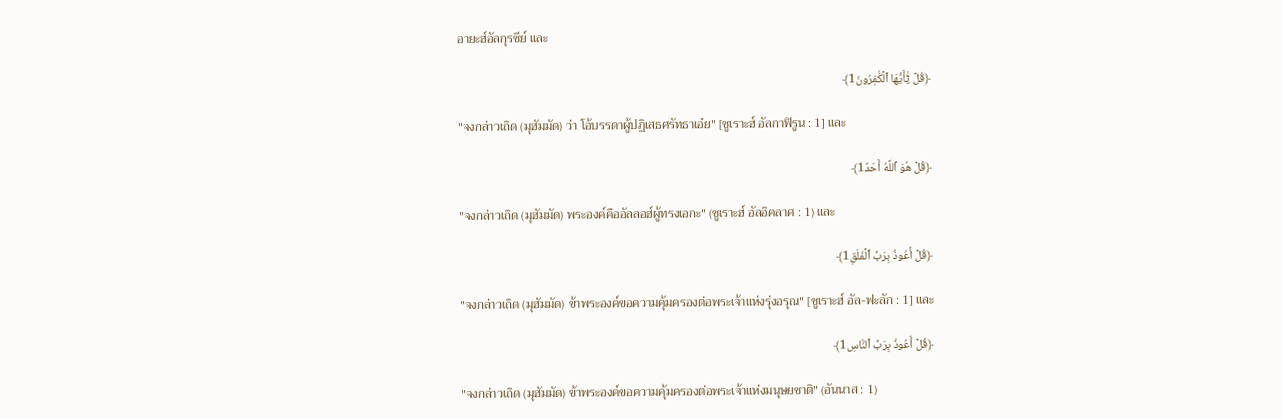อายะฮ์อัลกุรซีย์ และ

﴿قُلۡ يَٰٓأَيُّهَا ٱلۡكَٰفِرُونَ1﴾

"จงกล่าวเถิด (มุฮัมมัด) ว่า โอ้บรรดาผู้ปฏิเสธศรัทธาเอ๋ย" [ซูเราะฮ์ อัลกาฟิรูน : 1] และ

﴿قُلۡ هُوَ ٱللَّهُ أَحَدٌ1﴾

"จงกล่าวเถิด (มุฮัมมัด) พระองค์คืออัลลอฮ์ผู้ทรงเอกะ" (ซูเราะฮ์ อัลอิคลาศ : 1) และ

﴿قُلۡ أَعُوذُ بِرَبِّ ٱلۡفَلَقِ1﴾

"จงกล่าวเถิด (มุฮัมมัด) ข้าพระองค์ขอความคุ้มครองต่อพระเจ้าแห่งรุ่งอรุณ" [ซูเราะฮ์ อัล-ฟะลัก : 1] และ

﴿قُلۡ أَعُوذُ بِرَبِّ ٱلنَّاسِ1﴾

"จงกล่าวเถิด (มุฮัมมัด) ข้าพระองค์ขอความคุ้มครองต่อพระเจ้าแห่งมนุษยชาติ" (อันนาส : 1)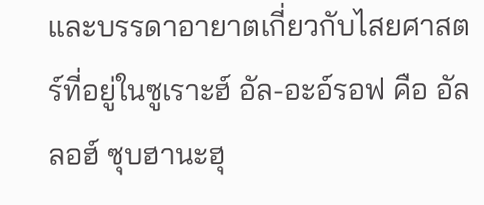และบรรดาอายาตเกี่ยวกับไสยศาสตร์ที่อยู่ในซูเราะฮ์ อัล-อะอ์รอฟ คือ อัลลอฮ์ ซุบฮานะฮุ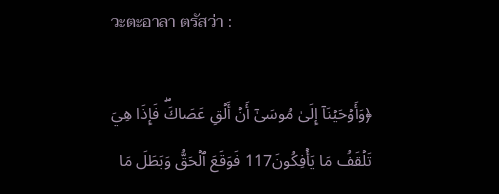วะตะอาลา ตรัสว่า :

﴿وَأَوۡحَيۡنَآ إِلَىٰ مُوسَىٰٓ أَنۡ أَلۡقِ عَصَاكَۖ فَإِذَا هِيَ تَلۡقَفُ مَا يَأۡفِكُونَ117 فَوَقَعَ ٱلۡحَقُّ وَبَطَلَ مَا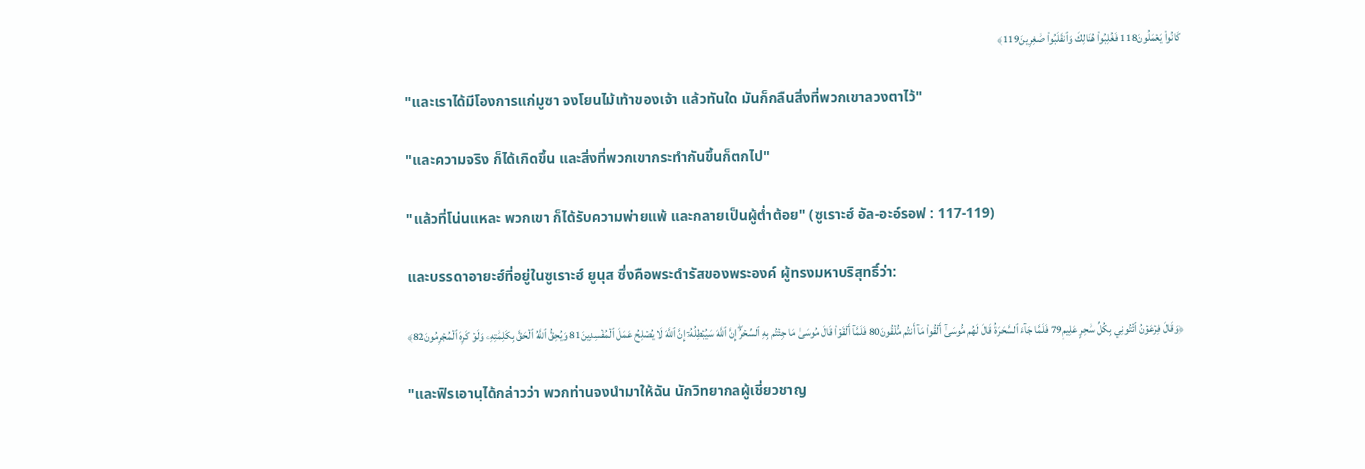كَانُواْ يَعۡمَلُونَ118 فَغُلِبُواْ هُنَالِكَ وَٱنقَلَبُواْ صَٰغِرِينَ119﴾

"และเราได้มีโองการแก่มูซา จงโยนไม้เท้าของเจ้า แล้วทันใด มันก็กลืนสิ่งที่พวกเขาลวงตาไว้"

"และความจริง ก็ได้เกิดขึ้น และสิ่งที่พวกเขากระทำกันขึ้นก็ตกไป"

"แล้วที่โน่นแหละ พวกเขา ก็ได้รับความพ่ายแพ้ และกลายเป็นผู้ต่ำต้อย" (ซูเราะฮ์ อัล-อะอ์รอฟ : 117-119)

และบรรดาอายะฮ์ที่อยู่ในซูเราะฮ์ ยูนุส ซึ่งคือพระดำรัสของพระองค์ ผู้ทรงมหาบริสุทธิ์ว่า:

﴿وَقَالَ فِرۡعَوۡنُ ٱئۡتُونِي بِكُلِّ سَٰحِرٍ عَلِيمٖ79 فَلَمَّا جَآءَ ٱلسَّحَرَةُ قَالَ لَهُم مُّوسَىٰٓ أَلۡقُواْ مَآ أَنتُم مُّلۡقُونَ80 فَلَمَّآ أَلۡقَوۡاْ قَالَ مُوسَىٰ مَا جِئۡتُم بِهِ ٱلسِّحۡرُۖ إِنَّ ٱللَّهَ سَيُبۡطِلُهُۥٓ إِنَّ ٱللَّهَ لَا يُصۡلِحُ عَمَلَ ٱلۡمُفۡسِدِينَ81 وَيُحِقُّ ٱللَّهُ ٱلۡحَقَّ بِكَلِمَٰتِهِۦ وَلَوۡ كَرِهَ ٱلۡمُجۡرِمُونَ82﴾

"และฟิรเอานฺได้กล่าวว่า พวกท่านจงนำมาให้ฉัน นักวิทยากลผู้เชี่ยวชาญ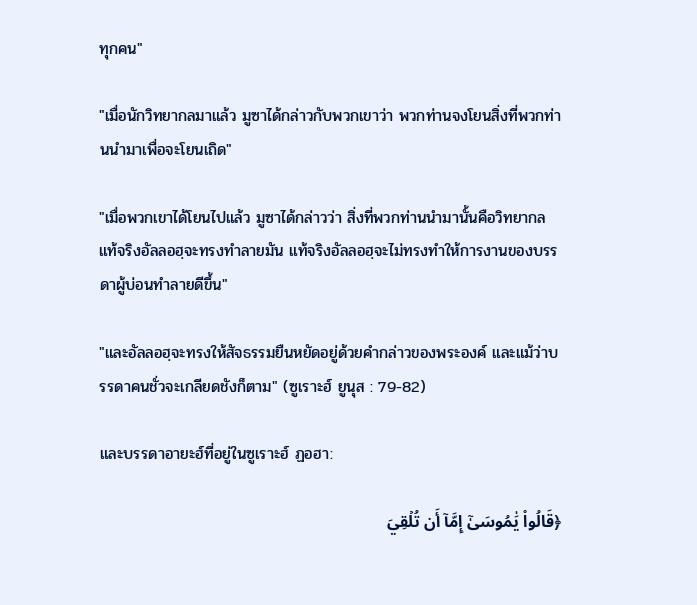ทุกคน"

"เมื่อนักวิทยากลมาแล้ว มูซาได้กล่าวกับพวกเขาว่า พวกท่านจงโยนสิ่งที่พวกท่านนำมาเพื่อจะโยนเถิด"

"เมื่อพวกเขาได้โยนไปแล้ว มูซาได้กล่าวว่า สิ่งที่พวกท่านนำมานั้นคือวิทยากล แท้จริงอัลลอฮฺจะทรงทำลายมัน แท้จริงอัลลอฮฺจะไม่ทรงทำให้การงานของบรรดาผู้บ่อนทำลายดีขึ้น"

"และอัลลอฮฺจะทรงให้สัจธรรมยืนหยัดอยู่ด้วยคำกล่าวของพระองค์ และแม้ว่าบรรดาคนชั่วจะเกลียดชังก็ตาม" (ซูเราะฮ์ ยูนุส : 79-82)

และบรรดาอายะฮ์ที่อยู่ในซูเราะฮ์ ฏอฮา:

﴿قَالُواْ يَٰمُوسَىٰٓ إِمَّآ أَن تُلۡقِيَ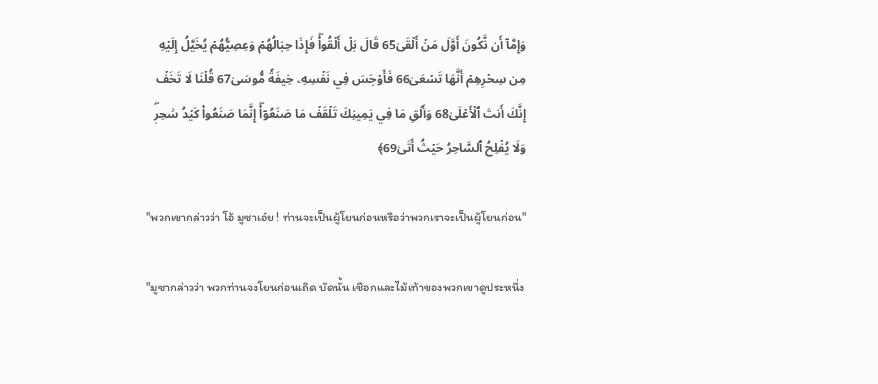وَإِمَّآ أَن نَّكُونَ أَوَّلَ مَنۡ أَلۡقَىٰ65 قَالَ بَلۡ أَلۡقُواْۖ فَإِذَا حِبَالُهُمۡ وَعِصِيُّهُمۡ يُخَيَّلُ إِلَيۡهِ مِن سِحۡرِهِمۡ أَنَّهَا تَسۡعَىٰ66 فَأَوۡجَسَ فِي نَفۡسِهِۦ خِيفَةٗ مُّوسَىٰ67 قُلۡنَا لَا تَخَفۡ إِنَّكَ أَنتَ ٱلۡأَعۡلَىٰ68 وَأَلۡقِ مَا فِي يَمِينِكَ تَلۡقَفۡ مَا صَنَعُوٓاْۖ إِنَّمَا صَنَعُواْ كَيۡدُ سَٰحِرٖۖ وَلَا يُفۡلِحُ ٱلسَّاحِرُ حَيۡثُ أَتَىٰ69﴾

"พวกเขากล่าวว่า โอ้ มูซาเอ๋ย ! ท่านจะเป็นผู้โยนก่อนหรือว่าพวกเราจะเป็นผู้โยนก่อน"

"มูซากล่าวว่า พวกท่านจงโยนก่อนเถิด บัดนั้น เชือกและไม้เท้าของพวกเขาดูประหนึ่ง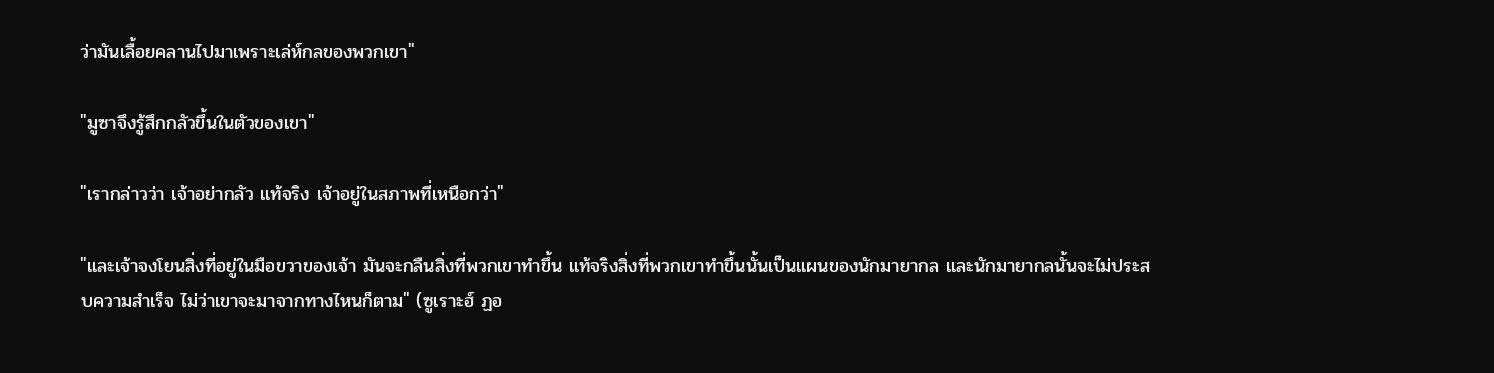ว่ามันเลื้อยคลานไปมาเพราะเล่ห์กลของพวกเขา"

"มูซาจึงรู้สึกกลัวขึ้นในตัวของเขา"

"เรากล่าวว่า เจ้าอย่ากลัว แท้จริง เจ้าอยู่ในสภาพที่เหนือกว่า"

"และเจ้าจงโยนสิ่งที่อยู่ในมือขวาของเจ้า มันจะกลืนสิ่งที่พวกเขาทำขึ้น แท้จริงสิ่งที่พวกเขาทำขึ้นนั้นเป็นแผนของนักมายากล และนักมายากลนั้นจะไม่ประสบความสำเร็จ ไม่ว่าเขาจะมาจากทางไหนก็ตาม" (ซูเราะฮ์ ฏอ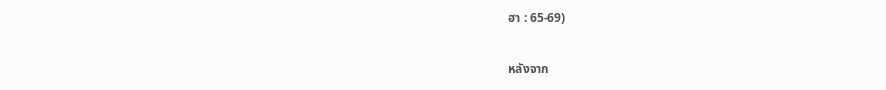ฮา : 65-69)

หลังจาก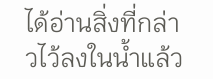ได้อ่านสิ่งที่กล่าวไว้ลงในน้ำแล้ว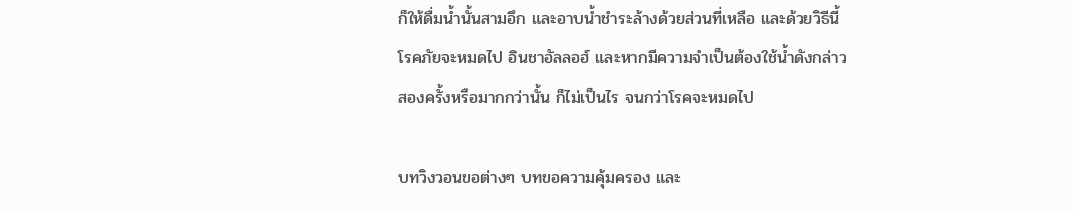ก็ให้ดื่มน้ำนั้นสามอึก และอาบน้ำชำระล้างด้วยส่วนที่เหลือ และด้วยวิธีนี้โรคภัยจะหมดไป อินชาอัลลอฮ์ และหากมีความจำเป็นต้องใช้น้ำดังกล่าวสองครั้งหรือมากกว่านั้น ก็ไม่เป็นไร จนกว่าโรคจะหมดไป

บทวิงวอนขอต่างๆ บทขอความคุ้มครอง และ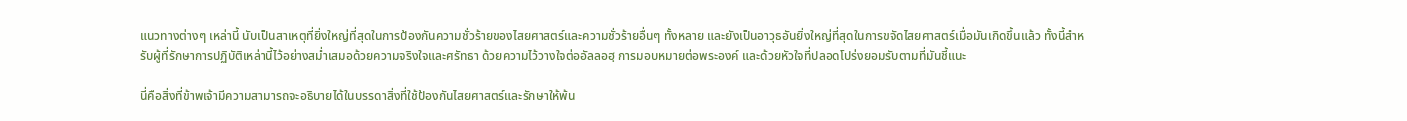แนวทางต่างๆ เหล่านี้ นับเป็นสาเหตุที่ยิ่งใหญ่ที่สุดในการป้องกันความชั่วร้ายของไสยศาสตร์และความชั่วร้ายอื่นๆ ทั้งหลาย และยังเป็นอาวุธอันยิ่งใหญ่ที่สุดในการขจัดไสยศาสตร์เมื่อมันเกิดขึ้นแล้ว ทั้งนี้สำหรับผู้ที่รักษาการปฏิบัติเหล่านี้ไว้อย่างสม่ำเสมอด้วยความจริงใจและศรัทธา ด้วยความไว้วางใจต่ออัลลอฮฺ การมอบหมายต่อพระองค์ และด้วยหัวใจที่ปลอดโปร่งยอมรับตามที่มันชี้แนะ

นี่คือสิ่งที่ข้าพเจ้ามีความสามารถจะอธิบายได้ในบรรดาสิ่งที่ใช้ป้องกันไสยศาสตร์และรักษาให้พ้น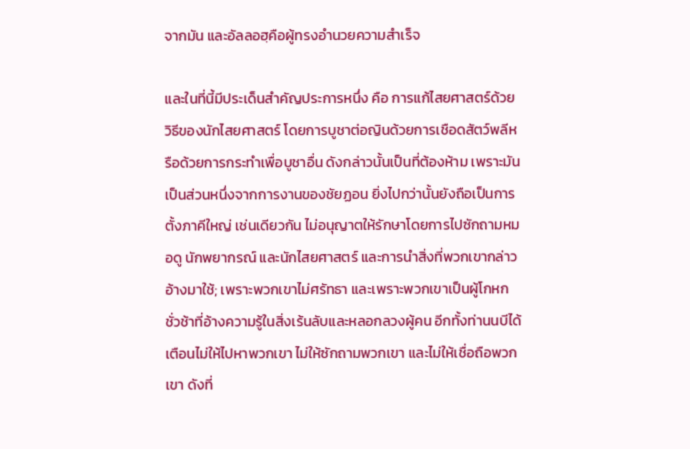จากมัน และอัลลอฮฺคือผู้ทรงอำนวยความสำเร็จ

และในที่นี้มีประเด็นสำคัญประการหนึ่ง คือ การแก้ไสยศาสตร์ด้วยวิธีของนักไสยศาสตร์ โดยการบูชาต่อญินด้วยการเชือดสัตว์พลีหรือด้วยการกระทำเพื่อบูชาอื่น ดังกล่าวนั้นเป็นที่ต้องห้าม เพราะมันเป็นส่วนหนึ่งจากการงานของชัยฏอน ยิ่งไปกว่านั้นยังถือเป็นการตั้งภาคีใหญ่ เช่นเดียวกัน ไม่อนุญาตให้รักษาโดยการไปซักถามหมอดู นักพยากรณ์ และนักไสยศาสตร์ และการนำสิ่งที่พวกเขากล่าวอ้างมาใช้; เพราะพวกเขาไม่ศรัทธา และเพราะพวกเขาเป็นผู้โกหกชั่วช้าที่อ้างความรู้ในสิ่งเร้นลับและหลอกลวงผู้คน อีกทั้งท่านนบีได้เตือนไม่ให้ไปหาพวกเขา ไม่ให้ซักถามพวกเขา และไม่ให้เชื่อถือพวกเขา ดังที่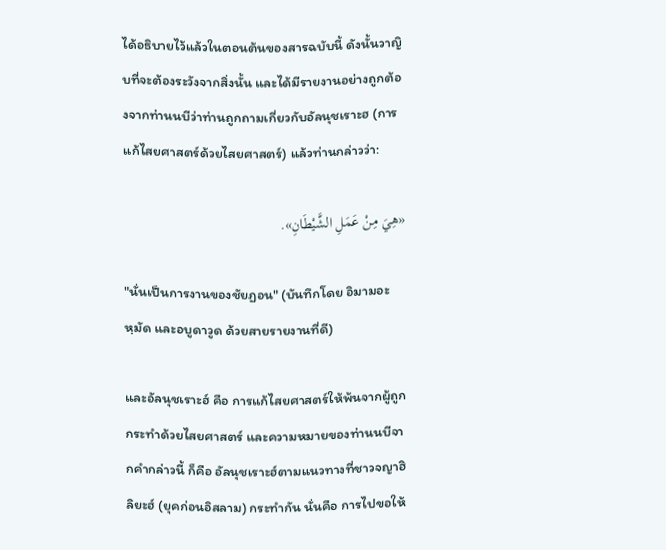ได้อธิบายไว้แล้วในตอนต้นของสารฉบับนี้ ดังนั้นวาญิบที่จะต้องระวังจากสิ่งนั้น และได้มีรายงานอย่างถูกต้องจากท่านนบีว่าท่านถูกถามเกี่ยวกับอัลนุชเราะฮ (การแก้ไสยศาสตร์ด้วยไสยศาสตร์) แล้วท่านกล่าวว่า:

«هِيَ مِنْ عَمَلِ الشَّيْطَانِ».

"นั่นเป็นการงานของชัยฏอน" (บันทึกโดย อิมามอะหฺมัด และอบูดาวูด ด้วยสายรายงานที่ดี)

และอัลนุชเราะฮ์ คือ การแก้ไสยศาสตร์ให้พ้นจากผู้ถูกกระทำด้วยไสยศาสตร์ และความหมายของท่านนบีจากคำกล่าวนี้ ก็คือ อัลนุชเราะฮ์ตามแนวทางที่ชาวจญาฮิลิยะฮ์ (ยุคก่อนอิสลาม) กระทำกัน นั่นคือ การไปขอให้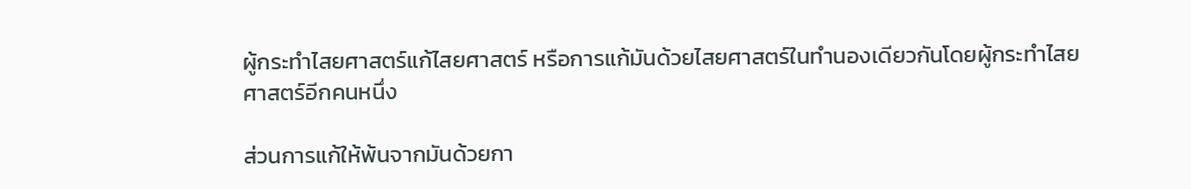ผู้กระทำไสยศาสตร์แก้ไสยศาสตร์ หรือการแก้มันด้วยไสยศาสตร์ในทำนองเดียวกันโดยผู้กระทำไสยศาสตร์อีกคนหนึ่ง

ส่วนการแก้ให้พ้นจากมันด้วยกา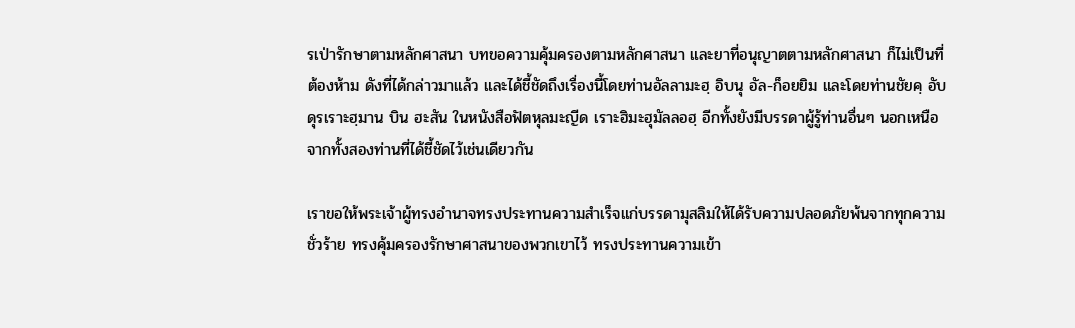รเป่ารักษาตามหลักศาสนา บทขอความคุ้มครองตามหลักศาสนา และยาที่อนุญาตตามหลักศาสนา ก็ไม่เป็นที่ต้องห้าม ดังที่ได้กล่าวมาแล้ว และได้ชี้ชัดถึงเรื่องนี้โดยท่านอัลลามะฮฺ อิบนุ อัล-ก็อยยิม และโดยท่านชัยคฺ อับดุรเราะฮฺมาน บิน ฮะสัน ในหนังสือฟัตหุลมะญีด เราะฮิมะฮุมัลลอฮฺ อีกทั้งยังมีบรรดาผู้รู้ท่านอื่นๆ นอกเหนือจากทั้งสองท่านที่ได้ชี้ชัดไว้เช่นเดียวกัน

เราขอให้พระเจ้าผู้ทรงอำนาจทรงประทานความสำเร็จแก่บรรดามุสลิมให้ได้รับความปลอดภัยพ้นจากทุกความชั่วร้าย ทรงคุ้มครองรักษาศาสนาของพวกเขาไว้ ทรงประทานความเข้า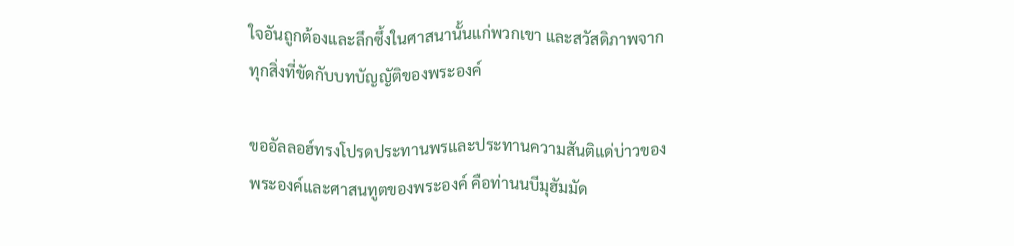ใจอันถูกต้องและลึกซึ้งในศาสนานั้นแก่พวกเขา และสวัสดิภาพจากทุกสิ่งที่ขัดกับบทบัญญัติของพระองค์

ขออัลลอฮ์ทรงโปรดประทานพรและประทานความสันติแด่บ่าวของพระองค์และศาสนทูตของพระองค์ คือท่านนบีมุฮัมมัด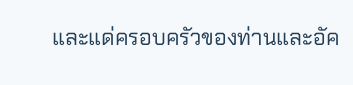และแด่ครอบครัวของท่านและอัค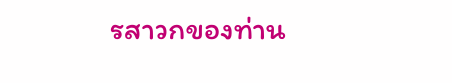รสาวกของท่าน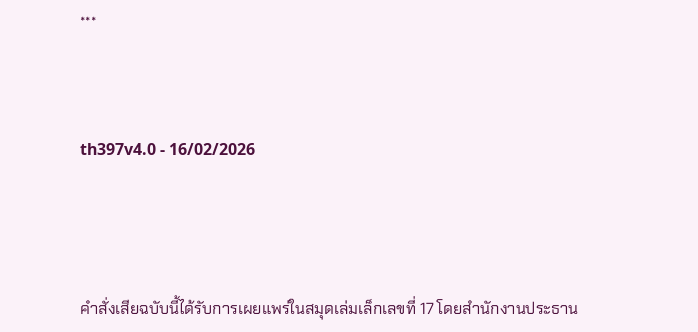***



th397v4.0 - 16/02/2026




คำสั่งเสียฉบับนี้ได้รับการเผยแพร่ในสมุดเล่มเล็กเลขที่ 17 โดยสำนักงานประธาน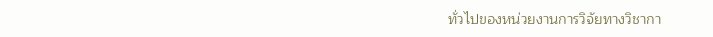ทั่วไปของหน่วยงานการวิจัยทางวิชากา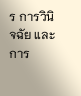ร การวินิจฉัย และการ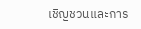เชิญชวนและการ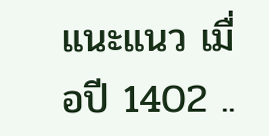แนะแนว เมื่อปี 1402 ..